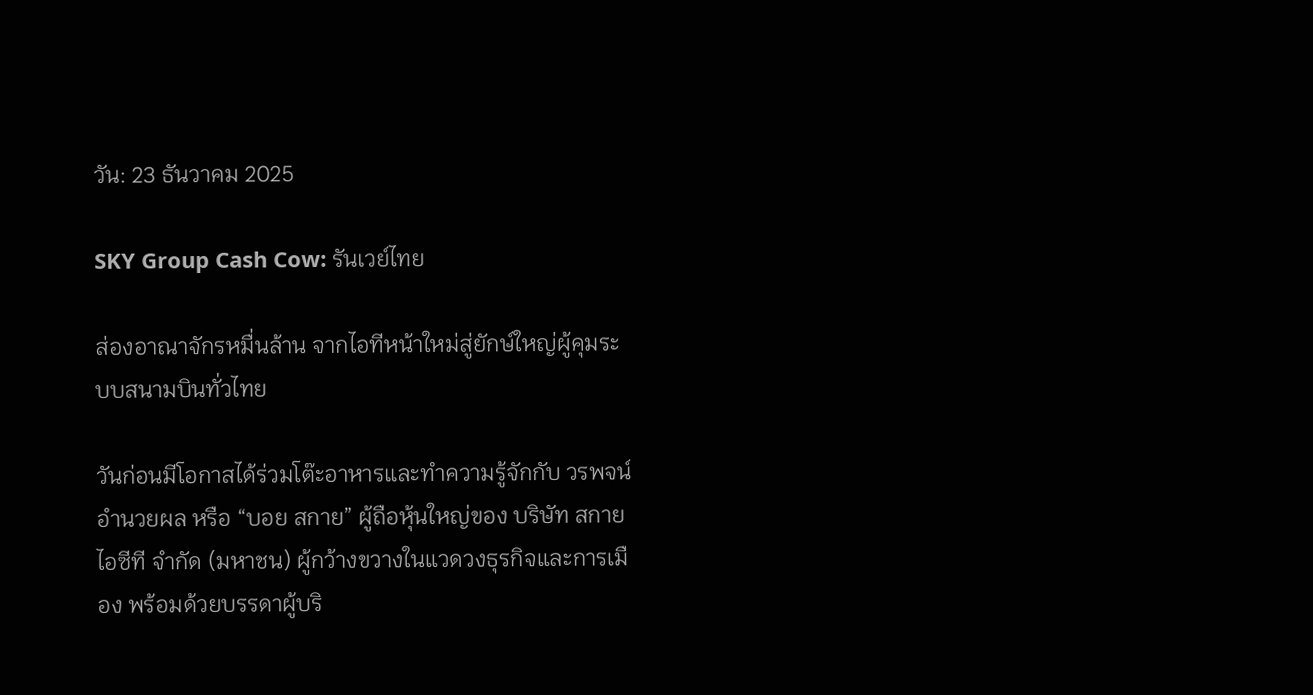วัน: 23 ธันวาคม 2025

SKY Group Cash Cow: รันเวย์ไทย

ส่องอาณาจักรหมื่นล้าน จากไอทีหน้าใหม่สู่ยักษ์ใหญ่ผู้คุมระบบสนามบินทั่วไทย

วันก่อนมีโอกาสได้ร่วมโต๊ะอาหารและทำความรู้จักกับ วรพจน์ อำนวยผล หรือ “บอย สกาย” ผู้ถือหุ้นใหญ่ของ บริษัท สกาย ไอซีที จำกัด (มหาชน) ผู้กว้างขวางในแวดวงธุรกิจและการเมือง พร้อมด้วยบรรดาผู้บริ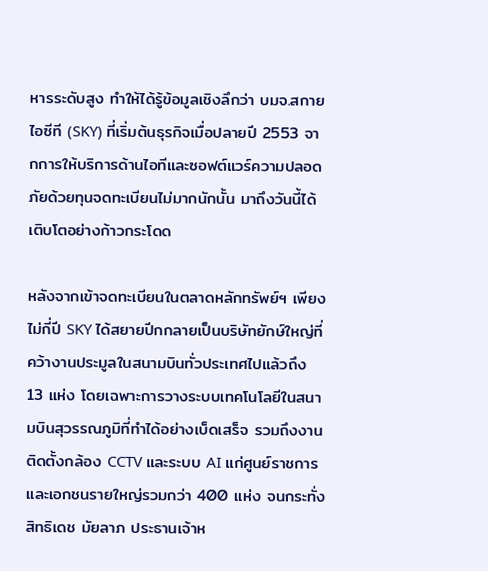หารระดับสูง ทำให้ได้รู้ข้อมูลเชิงลึกว่า บมจ.สกาย ไอซีที (SKY) ที่เริ่มต้นธุรกิจเมื่อปลายปี 2553 จากการให้บริการด้านไอทีและซอฟต์แวร์ความปลอดภัยด้วยทุนจดทะเบียนไม่มากนักนั้น มาถึงวันนี้ได้เติบโตอย่างก้าวกระโดด

หลังจากเข้าจดทะเบียนในตลาดหลักทรัพย์ฯ เพียงไม่กี่ปี SKY ได้สยายปีกกลายเป็นบริษัทยักษ์ใหญ่ที่คว้างานประมูลในสนามบินทั่วประเทศไปแล้วถึง 13 แห่ง โดยเฉพาะการวางระบบเทคโนโลยีในสนามบินสุวรรณภูมิที่ทำได้อย่างเบ็ดเสร็จ รวมถึงงานติดตั้งกล้อง CCTV และระบบ AI แก่ศูนย์ราชการและเอกชนรายใหญ่รวมกว่า 400 แห่ง จนกระทั่ง สิทธิเดช มัยลาภ ประธานเจ้าห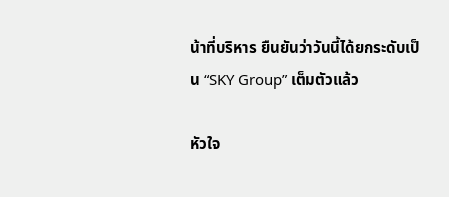น้าที่บริหาร ยืนยันว่าวันนี้ได้ยกระดับเป็น “SKY Group” เต็มตัวแล้ว

หัวใจ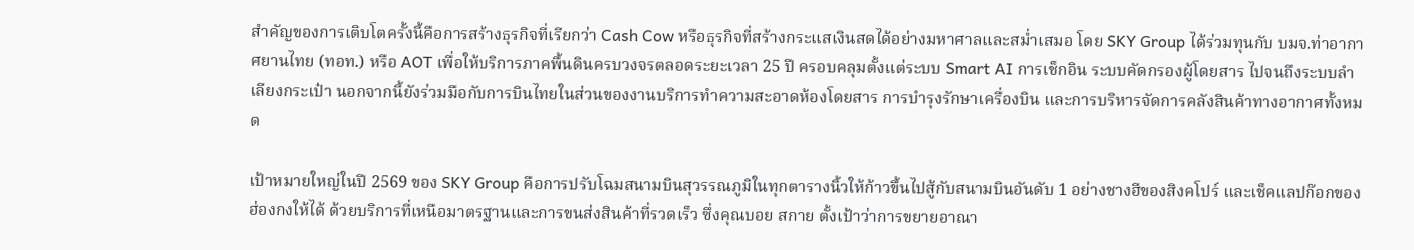สำคัญของการเติบโตครั้งนี้คือการสร้างธุรกิจที่เรียกว่า Cash Cow หรือธุรกิจที่สร้างกระแสเงินสดได้อย่างมหาศาลและสม่ำเสมอ โดย SKY Group ได้ร่วมทุนกับ บมจ.ท่าอากาศยานไทย (ทอท.) หรือ AOT เพื่อให้บริการภาคพื้นดินครบวงจรตลอดระยะเวลา 25 ปี ครอบคลุมตั้งแต่ระบบ Smart AI การเช็กอิน ระบบคัดกรองผู้โดยสาร ไปจนถึงระบบลำเลียงกระเป๋า นอกจากนี้ยังร่วมมือกับการบินไทยในส่วนของงานบริการทำความสะอาดห้องโดยสาร การบำรุงรักษาเครื่องบิน และการบริหารจัดการคลังสินค้าทางอากาศทั้งหมด

เป้าหมายใหญ่ในปี 2569 ของ SKY Group คือการปรับโฉมสนามบินสุวรรณภูมิในทุกตารางนิ้วให้ก้าวขึ้นไปสู้กับสนามบินอันดับ 1 อย่างชางฮีของสิงคโปร์ และเช็คแลปก๊อกของฮ่องกงให้ได้ ด้วยบริการที่เหนือมาตรฐานและการขนส่งสินค้าที่รวดเร็ว ซึ่งคุณบอย สกาย ตั้งเป้าว่าการขยายอาณา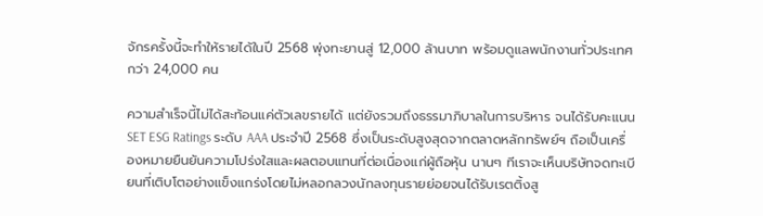จักรครั้งนี้จะทำให้รายได้ในปี 2568 พุ่งทะยานสู่ 12,000 ล้านบาท พร้อมดูแลพนักงานทั่วประเทศกว่า 24,000 คน

ความสำเร็จนี้ไม่ได้สะท้อนแค่ตัวเลขรายได้ แต่ยังรวมถึงธรรมาภิบาลในการบริหาร จนได้รับคะแนน SET ESG Ratings ระดับ AAA ประจำปี 2568 ซึ่งเป็นระดับสูงสุดจากตลาดหลักทรัพย์ฯ ถือเป็นเครื่องหมายยืนยันความโปร่งใสและผลตอบแทนที่ต่อเนื่องแก่ผู้ถือหุ้น นานๆ ทีเราจะเห็นบริษัทจดทะเบียนที่เติบโตอย่างแข็งแกร่งโดยไม่หลอกลวงนักลงทุนรายย่อยจนได้รับเรตติ้งสู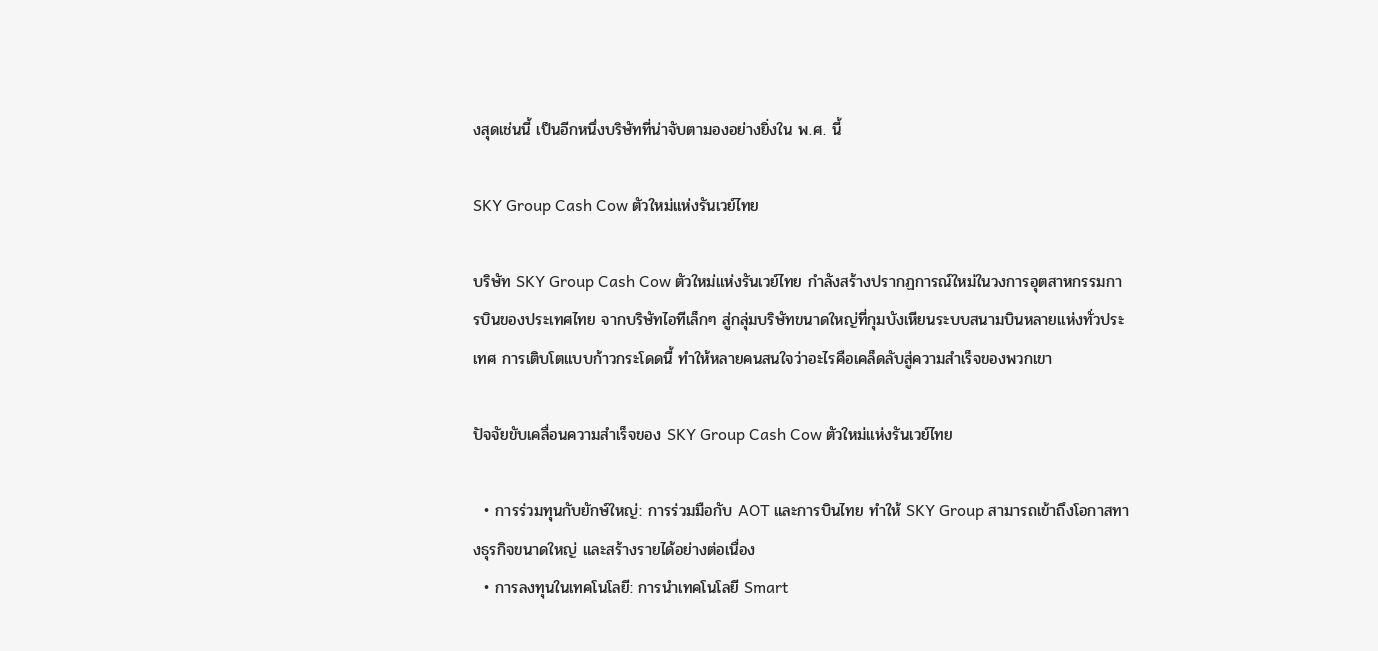งสุดเช่นนี้ เป็นอีกหนึ่งบริษัทที่น่าจับตามองอย่างยิ่งใน พ.ศ. นี้

SKY Group Cash Cow ตัวใหม่แห่งรันเวย์ไทย

บริษัท SKY Group Cash Cow ตัวใหม่แห่งรันเวย์ไทย กำลังสร้างปรากฏการณ์ใหม่ในวงการอุตสาหกรรมการบินของประเทศไทย จากบริษัทไอทีเล็กๆ สู่กลุ่มบริษัทขนาดใหญ่ที่กุมบังเหียนระบบสนามบินหลายแห่งทั่วประเทศ การเติบโตแบบก้าวกระโดดนี้ ทำให้หลายคนสนใจว่าอะไรคือเคล็ดลับสู่ความสำเร็จของพวกเขา

ปัจจัยขับเคลื่อนความสำเร็จของ SKY Group Cash Cow ตัวใหม่แห่งรันเวย์ไทย

  • การร่วมทุนกับยักษ์ใหญ่: การร่วมมือกับ AOT และการบินไทย ทำให้ SKY Group สามารถเข้าถึงโอกาสทางธุรกิจขนาดใหญ่ และสร้างรายได้อย่างต่อเนื่อง
  • การลงทุนในเทคโนโลยี: การนำเทคโนโลยี Smart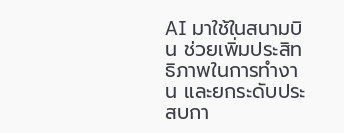AI มาใช้ในสนามบิน ช่วยเพิ่มประสิทธิภาพในการทำงาน และยกระดับประสบกา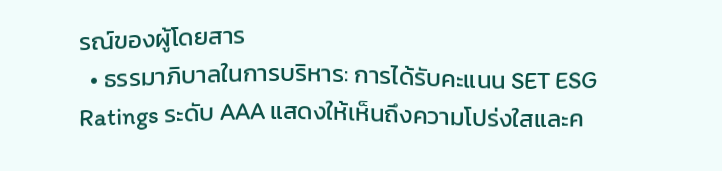รณ์ของผู้โดยสาร
  • ธรรมาภิบาลในการบริหาร: การได้รับคะแนน SET ESG Ratings ระดับ AAA แสดงให้เห็นถึงความโปร่งใสและค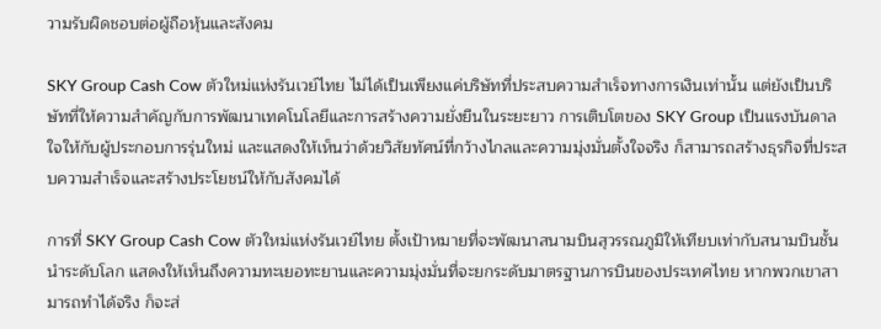วามรับผิดชอบต่อผู้ถือหุ้นและสังคม

SKY Group Cash Cow ตัวใหม่แห่งรันเวย์ไทย ไม่ได้เป็นเพียงแค่บริษัทที่ประสบความสำเร็จทางการเงินเท่านั้น แต่ยังเป็นบริษัทที่ให้ความสำคัญกับการพัฒนาเทคโนโลยีและการสร้างความยั่งยืนในระยะยาว การเติบโตของ SKY Group เป็นแรงบันดาลใจให้กับผู้ประกอบการรุ่นใหม่ และแสดงให้เห็นว่าด้วยวิสัยทัศน์ที่กว้างไกลและความมุ่งมั่นตั้งใจจริง ก็สามารถสร้างธุรกิจที่ประสบความสำเร็จและสร้างประโยชน์ให้กับสังคมได้

การที่ SKY Group Cash Cow ตัวใหม่แห่งรันเวย์ไทย ตั้งเป้าหมายที่จะพัฒนาสนามบินสุวรรณภูมิให้เทียบเท่ากับสนามบินชั้นนำระดับโลก แสดงให้เห็นถึงความทะเยอทะยานและความมุ่งมั่นที่จะยกระดับมาตรฐานการบินของประเทศไทย หากพวกเขาสามารถทำได้จริง ก็จะส่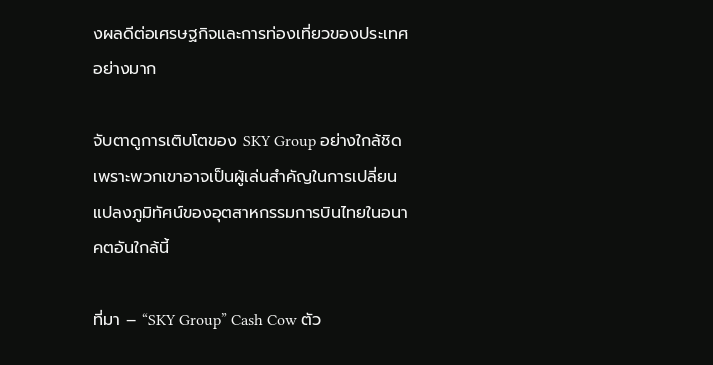งผลดีต่อเศรษฐกิจและการท่องเที่ยวของประเทศอย่างมาก

จับตาดูการเติบโตของ SKY Group อย่างใกล้ชิด เพราะพวกเขาอาจเป็นผู้เล่นสำคัญในการเปลี่ยนแปลงภูมิทัศน์ของอุตสาหกรรมการบินไทยในอนาคตอันใกล้นี้

ที่มา – “SKY Group” Cash Cow ตัว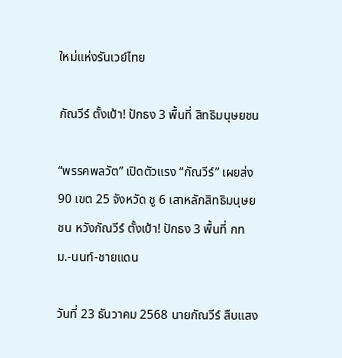ใหม่แห่งรันเวย์ไทย

กัณวีร์ ตั้งเป้า! ปักธง 3 พื้นที่ สิทธิมนุษยชน

“พรรคพลวัต” เปิดตัวแรง “กัณวีร์” เผยส่ง 90 เขต 25 จังหวัด ชู 6 เสาหลักสิทธิมนุษยชน หวังกัณวีร์ ตั้งเป้า! ปักธง 3 พื้นที่ กทม.-นนท์-ชายแดน

วันที่ 23 ธันวาคม 2568 นายกัณวีร์ สืบแสง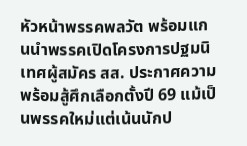หัวหน้าพรรคพลวัต พร้อมแกนนำพรรคเปิดโครงการปฐมนิเทศผู้สมัคร สส. ประกาศความพร้อมสู้ศึกเลือกตั้งปี 69 แม้เป็นพรรคใหม่แต่เน้นนักป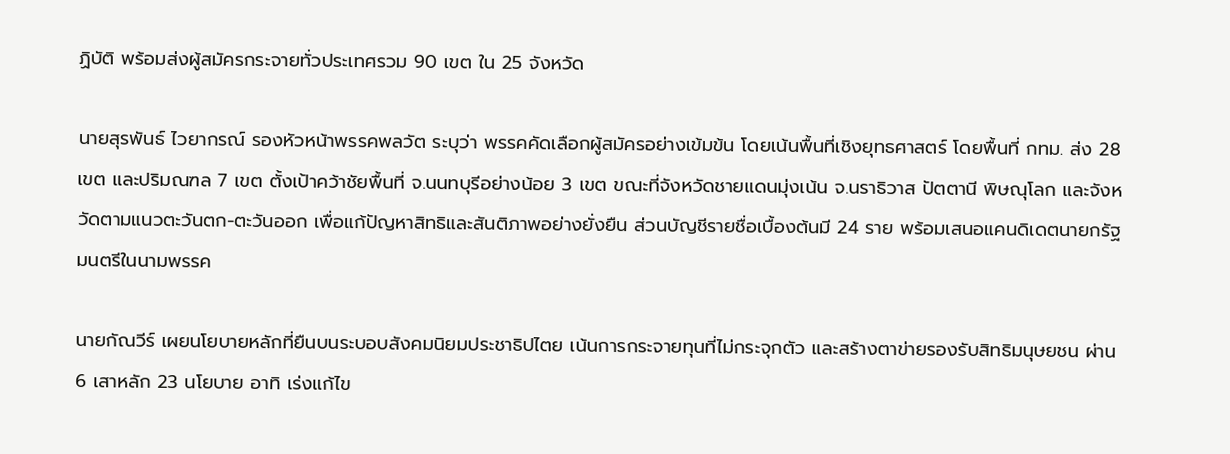ฏิบัติ พร้อมส่งผู้สมัครกระจายทั่วประเทศรวม 90 เขต ใน 25 จังหวัด

นายสุรพันธ์ ไวยากรณ์ รองหัวหน้าพรรคพลวัต ระบุว่า พรรคคัดเลือกผู้สมัครอย่างเข้มข้น โดยเน้นพื้นที่เชิงยุทธศาสตร์ โดยพื้นที่ กทม. ส่ง 28 เขต และปริมณฑล 7 เขต ตั้งเป้าคว้าชัยพื้นที่ จ.นนทบุรีอย่างน้อย 3 เขต ขณะที่จังหวัดชายแดนมุ่งเน้น จ.นราธิวาส ปัตตานี พิษณุโลก และจังหวัดตามแนวตะวันตก-ตะวันออก เพื่อแก้ปัญหาสิทธิและสันติภาพอย่างยั่งยืน ส่วนบัญชีรายชื่อเบื้องต้นมี 24 ราย พร้อมเสนอแคนดิเดตนายกรัฐมนตรีในนามพรรค

นายกัณวีร์ เผยนโยบายหลักที่ยืนบนระบอบสังคมนิยมประชาธิปไตย เน้นการกระจายทุนที่ไม่กระจุกตัว และสร้างตาข่ายรองรับสิทธิมนุษยชน ผ่าน 6 เสาหลัก 23 นโยบาย อาทิ เร่งแก้ไข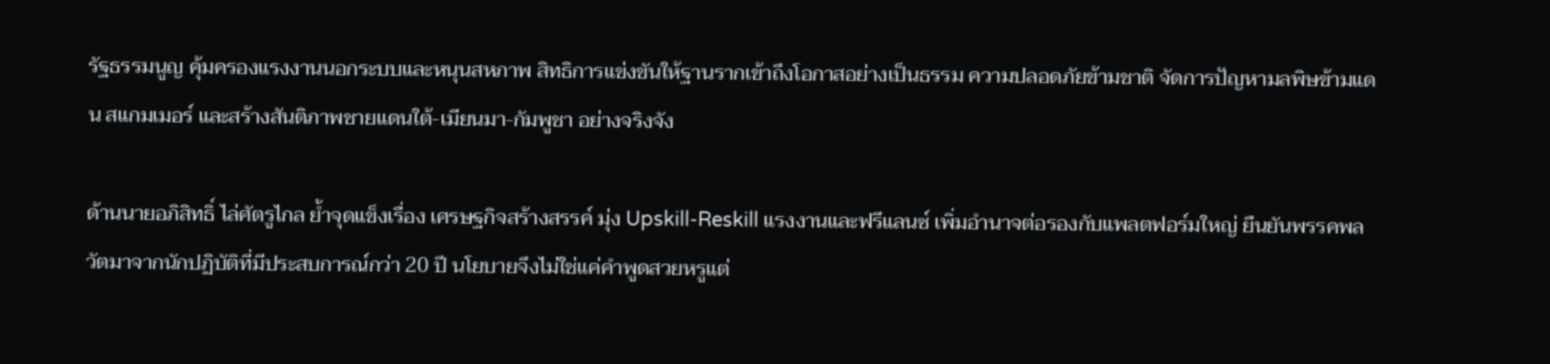รัฐธรรมนูญ คุ้มครองแรงงานนอกระบบและหนุนสหภาพ สิทธิการแข่งขันให้ฐานรากเข้าถึงโอกาสอย่างเป็นธรรม ความปลอดภัยข้ามชาติ จัดการปัญหามลพิษข้ามแดน สแกมเมอร์ และสร้างสันติภาพชายแดนใต้-เมียนมา-กัมพูชา อย่างจริงจัง

ด้านนายอภิสิทธิ์ ไล่ศัตรูไกล ย้ำจุดแข็งเรื่อง เศรษฐกิจสร้างสรรค์ มุ่ง Upskill-Reskill แรงงานและฟรีแลนซ์ เพิ่มอำนาจต่อรองกับแพลตฟอร์มใหญ่ ยืนยันพรรคพลวัตมาจากนักปฏิบัติที่มีประสบการณ์กว่า 20 ปี นโยบายจึงไม่ใช่แค่คำพูดสวยหรูแต่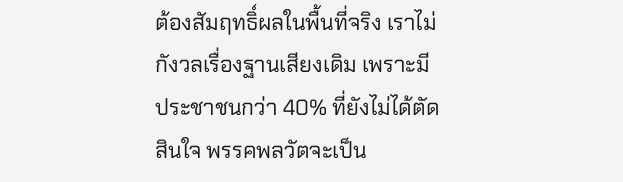ต้องสัมฤทธิ์ผลในพื้นที่จริง เราไม่กังวลเรื่องฐานเสียงเดิม เพราะมีประชาชนกว่า 40% ที่ยังไม่ได้ตัดสินใจ พรรคพลวัตจะเป็น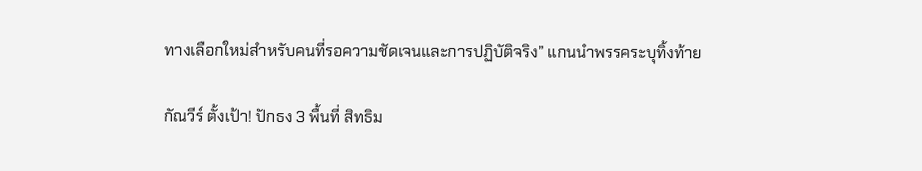ทางเลือกใหม่สำหรับคนที่รอความชัดเจนและการปฏิบัติจริง” แกนนำพรรคระบุทิ้งท้าย

กัณวีร์ ตั้งเป้า! ปักธง 3 พื้นที่ สิทธิม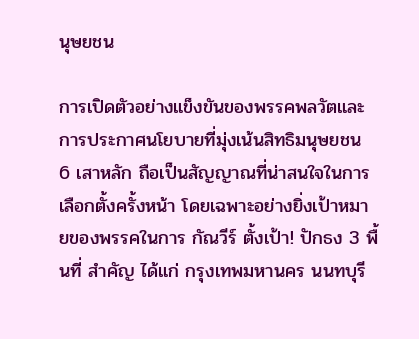นุษยชน

การเปิดตัวอย่างแข็งขันของพรรคพลวัตและการประกาศนโยบายที่มุ่งเน้นสิทธิมนุษยชน 6 เสาหลัก ถือเป็นสัญญาณที่น่าสนใจในการเลือกตั้งครั้งหน้า โดยเฉพาะอย่างยิ่งเป้าหมายของพรรคในการ กัณวีร์ ตั้งเป้า! ปักธง 3 พื้นที่ สำคัญ ได้แก่ กรุงเทพมหานคร นนทบุรี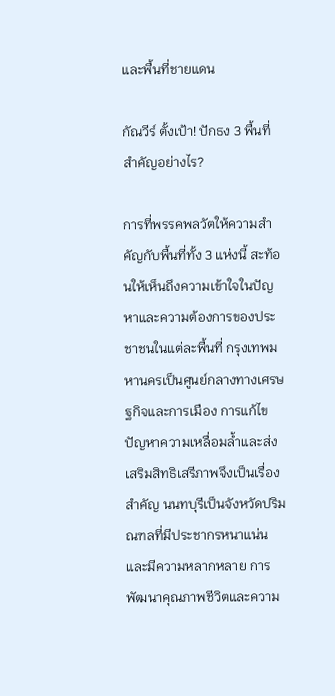และพื้นที่ชายแดน

กัณวีร์ ตั้งเป้า! ปักธง 3 พื้นที่สำคัญอย่างไร?

การที่พรรคพลวัตให้ความสำคัญกับพื้นที่ทั้ง 3 แห่งนี้ สะท้อนให้เห็นถึงความเข้าใจในปัญหาและความต้องการของประชาชนในแต่ละพื้นที่ กรุงเทพมหานครเป็นศูนย์กลางทางเศรษฐกิจและการเมือง การแก้ไขปัญหาความเหลื่อมล้ำและส่งเสริมสิทธิเสรีภาพจึงเป็นเรื่องสำคัญ นนทบุรีเป็นจังหวัดปริมณฑลที่มีประชากรหนาแน่นและมีความหลากหลาย การพัฒนาคุณภาพชีวิตและความ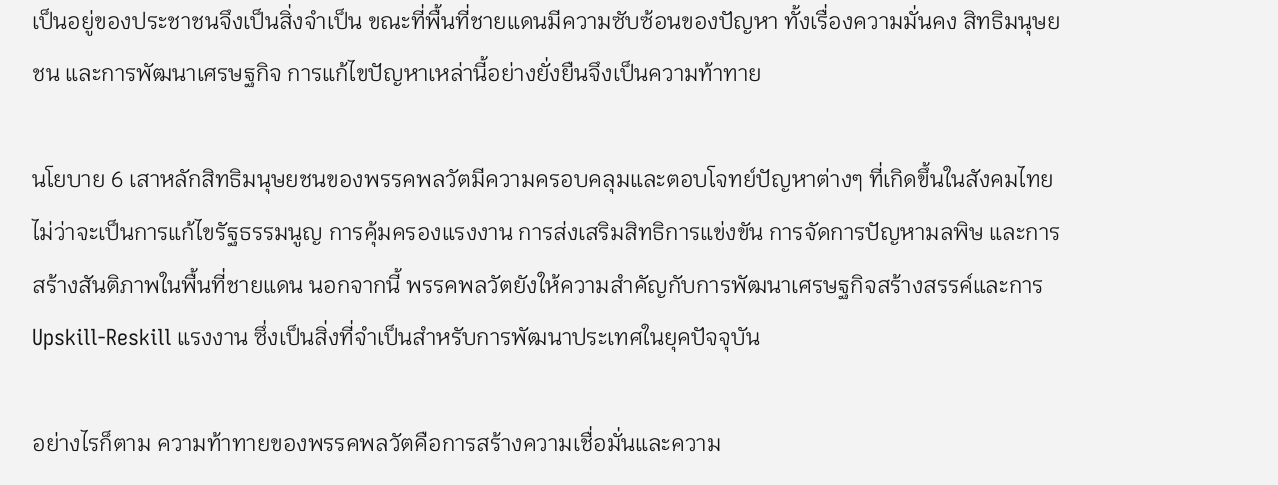เป็นอยู่ของประชาชนจึงเป็นสิ่งจำเป็น ขณะที่พื้นที่ชายแดนมีความซับซ้อนของปัญหา ทั้งเรื่องความมั่นคง สิทธิมนุษยชน และการพัฒนาเศรษฐกิจ การแก้ไขปัญหาเหล่านี้อย่างยั่งยืนจึงเป็นความท้าทาย

นโยบาย 6 เสาหลักสิทธิมนุษยชนของพรรคพลวัตมีความครอบคลุมและตอบโจทย์ปัญหาต่างๆ ที่เกิดขึ้นในสังคมไทย ไม่ว่าจะเป็นการแก้ไขรัฐธรรมนูญ การคุ้มครองแรงงาน การส่งเสริมสิทธิการแข่งขัน การจัดการปัญหามลพิษ และการสร้างสันติภาพในพื้นที่ชายแดน นอกจากนี้ พรรคพลวัตยังให้ความสำคัญกับการพัฒนาเศรษฐกิจสร้างสรรค์และการ Upskill-Reskill แรงงาน ซึ่งเป็นสิ่งที่จำเป็นสำหรับการพัฒนาประเทศในยุคปัจจุบัน

อย่างไรก็ตาม ความท้าทายของพรรคพลวัตคือการสร้างความเชื่อมั่นและความ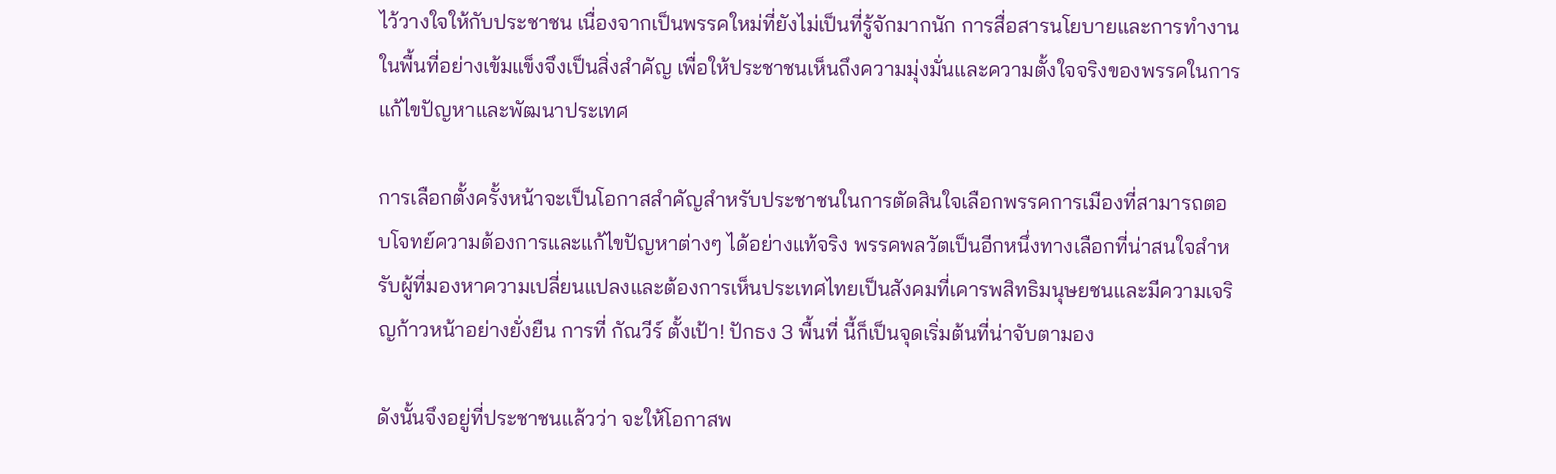ไว้วางใจให้กับประชาชน เนื่องจากเป็นพรรคใหม่ที่ยังไม่เป็นที่รู้จักมากนัก การสื่อสารนโยบายและการทำงานในพื้นที่อย่างเข้มแข็งจึงเป็นสิ่งสำคัญ เพื่อให้ประชาชนเห็นถึงความมุ่งมั่นและความตั้งใจจริงของพรรคในการแก้ไขปัญหาและพัฒนาประเทศ

การเลือกตั้งครั้งหน้าจะเป็นโอกาสสำคัญสำหรับประชาชนในการตัดสินใจเลือกพรรคการเมืองที่สามารถตอบโจทย์ความต้องการและแก้ไขปัญหาต่างๆ ได้อย่างแท้จริง พรรคพลวัตเป็นอีกหนึ่งทางเลือกที่น่าสนใจสำหรับผู้ที่มองหาความเปลี่ยนแปลงและต้องการเห็นประเทศไทยเป็นสังคมที่เคารพสิทธิมนุษยชนและมีความเจริญก้าวหน้าอย่างยั่งยืน การที่ กัณวีร์ ตั้งเป้า! ปักธง 3 พื้นที่ นี้ก็เป็นจุดเริ่มต้นที่น่าจับตามอง

ดังนั้นจึงอยู่ที่ประชาชนแล้วว่า จะให้โอกาสพ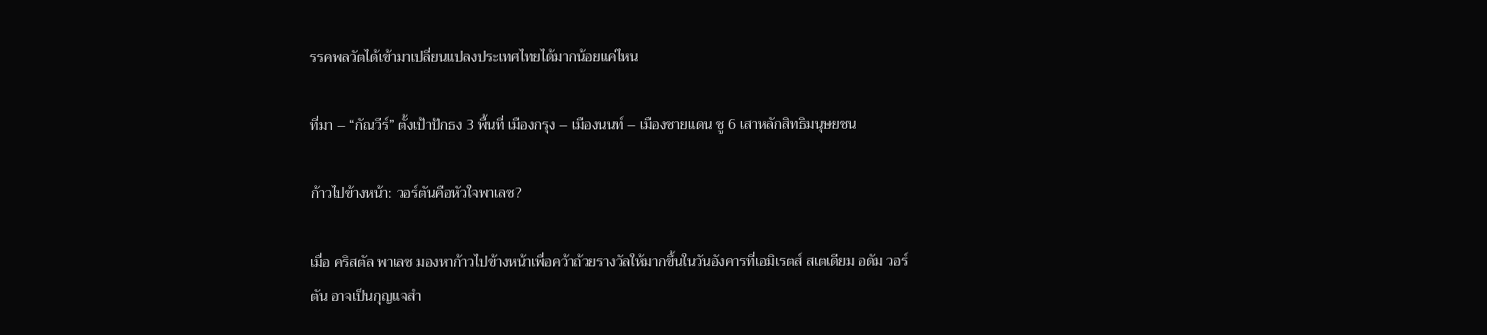รรคพลวัตได้เข้ามาเปลี่ยนแปลงประเทศไทยได้มากน้อยแค่ไหน

ที่มา – “กัณวีร์” ตั้งเป้าปักธง 3 พื้นที่ เมืองกรุง – เมืองนนท์ – เมืองชายแดน ชู 6 เสาหลักสิทธิมนุษยชน

ก้าวไปข้างหน้า: วอร์ตันคือหัวใจพาเลซ?

เมื่อ คริสตัล พาเลซ มองหาก้าวไปข้างหน้าเพื่อคว้าถ้วยรางวัลให้มากขึ้นในวันอังคารที่เอมิเรตส์ สเตเดียม อดัม วอร์ตัน อาจเป็นกุญแจสำ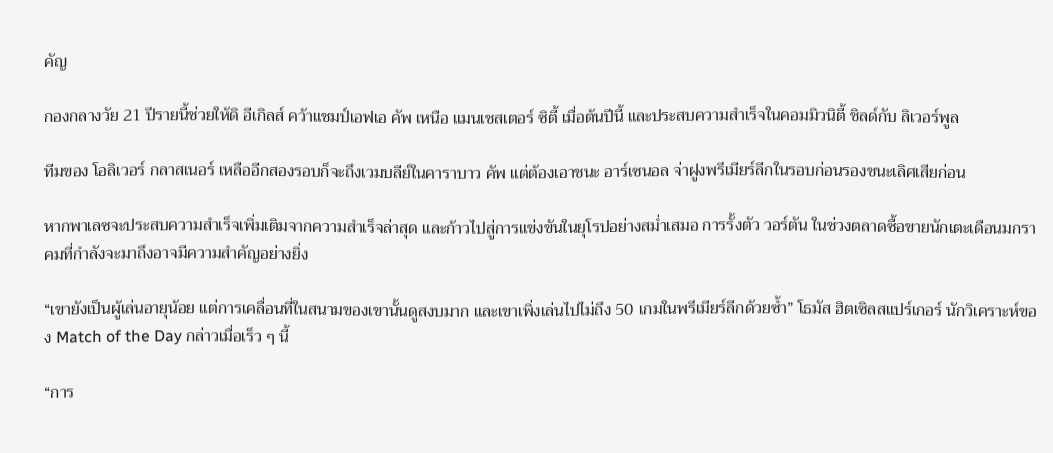คัญ

กองกลางวัย 21 ปีรายนี้ช่วยให้ดิ อีเกิลส์ คว้าแชมป์เอฟเอ คัพ เหนือ แมนเชสเตอร์ ซิตี้ เมื่อต้นปีนี้ และประสบความสำเร็จในคอมมิวนิตี้ ชิลด์กับ ลิเวอร์พูล

ทีมของ โอลิเวอร์ กลาสเนอร์ เหลืออีกสองรอบก็จะถึงเวมบลีย์ในคาราบาว คัพ แต่ต้องเอาชนะ อาร์เซนอล จ่าฝูงพรีเมียร์ลีกในรอบก่อนรองชนะเลิศเสียก่อน

หากพาเลซจะประสบความสำเร็จเพิ่มเติมจากความสำเร็จล่าสุด และก้าวไปสู่การแข่งขันในยุโรปอย่างสม่ำเสมอ การรั้งตัว วอร์ตัน ในช่วงตลาดซื้อขายนักเตะเดือนมกราคมที่กำลังจะมาถึงอาจมีความสำคัญอย่างยิ่ง

“เขายังเป็นผู้เล่นอายุน้อย แต่การเคลื่อนที่ในสนามของเขานั้นดูสงบมาก และเขาเพิ่งเล่นไปไม่ถึง 50 เกมในพรีเมียร์ลีกด้วยซ้ำ” โธมัส ฮิตเซิลสแปร์เกอร์ นักวิเคราะห์ของ Match of the Day กล่าวเมื่อเร็ว ๆ นี้

“การ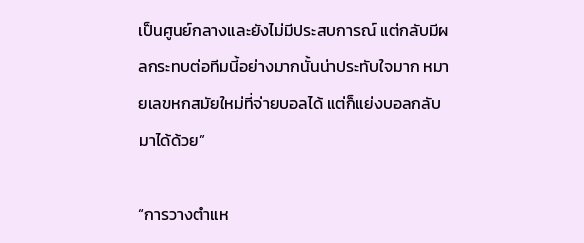เป็นศูนย์กลางและยังไม่มีประสบการณ์ แต่กลับมีผลกระทบต่อทีมนี้อย่างมากนั้นน่าประทับใจมาก หมายเลขหกสมัยใหม่ที่จ่ายบอลได้ แต่ก็แย่งบอลกลับมาได้ด้วย”

“การวางตำแห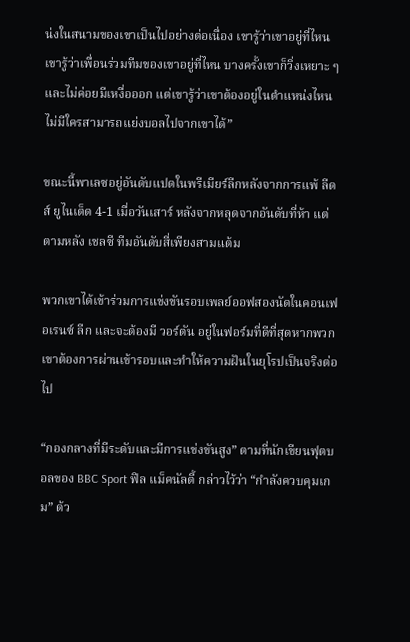น่งในสนามของเขาเป็นไปอย่างต่อเนื่อง เขารู้ว่าเขาอยู่ที่ไหน เขารู้ว่าเพื่อนร่วมทีมของเขาอยู่ที่ไหน บางครั้งเขาก็วิ่งเหยาะ ๆ และไม่ค่อยมีเหงื่อออก แต่เขารู้ว่าเขาต้องอยู่ในตำแหน่งไหน ไม่มีใครสามารถแย่งบอลไปจากเขาได้”

ขณะนี้พาเลซอยู่อันดับแปดในพรีเมียร์ลีกหลังจากการแพ้ ลีดส์ ยูไนเต็ด 4-1 เมื่อวันเสาร์ หลังจากหลุดจากอันดับที่ห้า แต่ตามหลัง เชลซี ทีมอันดับสี่เพียงสามแต้ม

พวกเขาได้เข้าร่วมการแข่งขันรอบเพลย์ออฟสองนัดในคอนเฟอเรนซ์ ลีก และจะต้องมี วอร์ตัน อยู่ในฟอร์มที่ดีที่สุดหากพวกเขาต้องการผ่านเข้ารอบและทำให้ความฝันในยุโรปเป็นจริงต่อไป

“กองกลางที่มีระดับและมีการแข่งขันสูง” ตามที่นักเขียนฟุตบอลของ BBC Sport ฟิล แม็คนัลตี้ กล่าวไว้ว่า “กำลังควบคุมเกม” ด้ว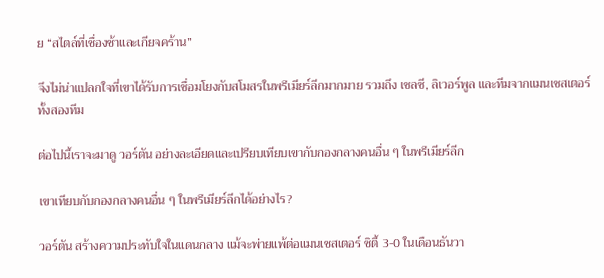ย “สไตล์ที่เชื่องช้าและเกียจคร้าน”

จึงไม่น่าแปลกใจที่เขาได้รับการเชื่อมโยงกับสโมสรในพรีเมียร์ลีกมากมาย รวมถึง เชลซี, ลิเวอร์พูล และทีมจากแมนเชสเตอร์ทั้งสองทีม

ต่อไปนี้เราจะมาดู วอร์ตัน อย่างละเอียดและเปรียบเทียบเขากับกองกลางคนอื่น ๆ ในพรีเมียร์ลีก

เขาเทียบกับกองกลางคนอื่น ๆ ในพรีเมียร์ลีกได้อย่างไร?

วอร์ตัน สร้างความประทับใจในแดนกลาง แม้จะพ่ายแพ้ต่อแมนเชสเตอร์ ซิตี้ 3-0 ในเดือนธันวา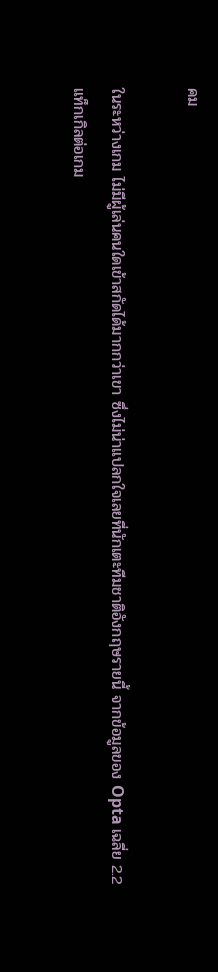คม

ในระหว่างเกม ไม่มีผู้เล่นคนใดเข้าสกัดได้มากกว่าเขา ซึ่งไม่น่าแปลกใจเลยที่นักเตะทีมชาติอังกฤษรายนี้ จากข้อมูลของ Opta เฉลี่ย 2.2 แท็กเกิลต่อเกม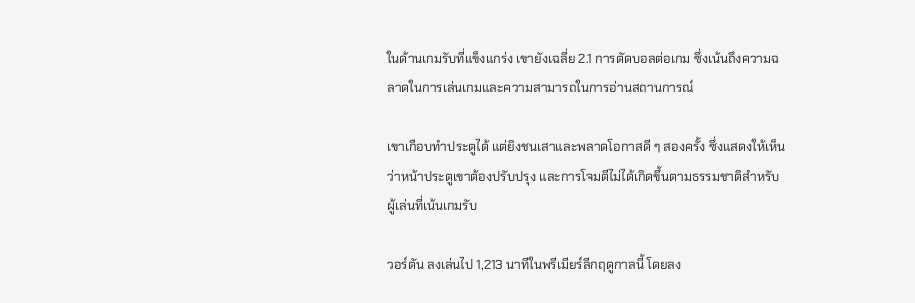ในด้านเกมรับที่แข็งแกร่ง เขายังเฉลี่ย 2.1 การตัดบอลต่อเกม ซึ่งเน้นถึงความฉลาดในการเล่นเกมและความสามารถในการอ่านสถานการณ์

เขาเกือบทำประตูได้ แต่ยิงชนเสาและพลาดโอกาสดี ๆ สองครั้ง ซึ่งแสดงให้เห็นว่าหน้าประตูเขาต้องปรับปรุง และการโจมตีไม่ได้เกิดขึ้นตามธรรมชาติสำหรับผู้เล่นที่เน้นเกมรับ

วอร์ตัน ลงเล่นไป 1,213 นาทีในพรีเมียร์ลีกฤดูกาลนี้ โดยลง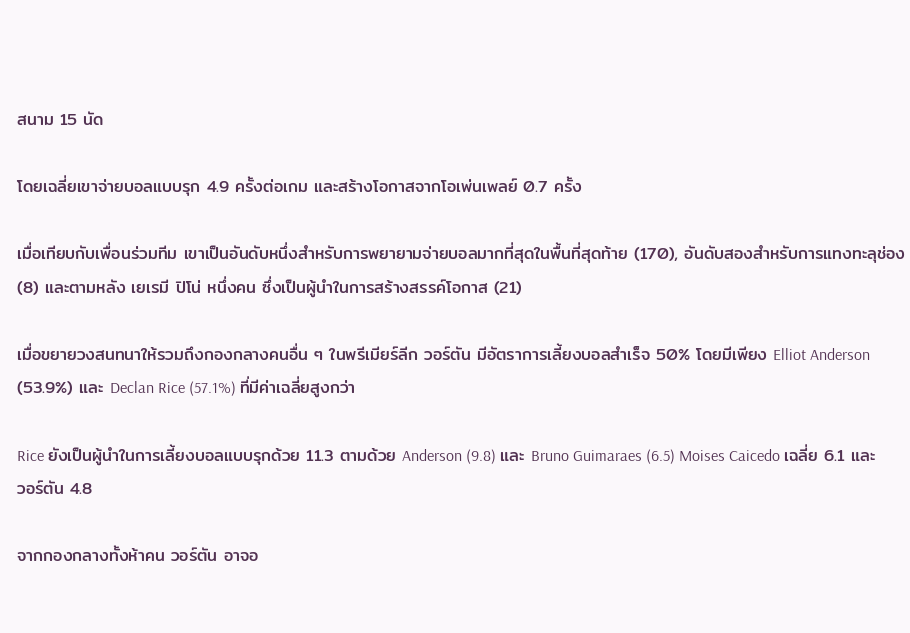สนาม 15 นัด

โดยเฉลี่ยเขาจ่ายบอลแบบรุก 4.9 ครั้งต่อเกม และสร้างโอกาสจากโอเพ่นเพลย์ 0.7 ครั้ง

เมื่อเทียบกับเพื่อนร่วมทีม เขาเป็นอันดับหนึ่งสำหรับการพยายามจ่ายบอลมากที่สุดในพื้นที่สุดท้าย (170), อันดับสองสำหรับการแทงทะลุช่อง (8) และตามหลัง เยเรมี ปิโน่ หนึ่งคน ซึ่งเป็นผู้นำในการสร้างสรรค์โอกาส (21)

เมื่อขยายวงสนทนาให้รวมถึงกองกลางคนอื่น ๆ ในพรีเมียร์ลีก วอร์ตัน มีอัตราการเลี้ยงบอลสำเร็จ 50% โดยมีเพียง Elliot Anderson (53.9%) และ Declan Rice (57.1%) ที่มีค่าเฉลี่ยสูงกว่า

Rice ยังเป็นผู้นำในการเลี้ยงบอลแบบรุกด้วย 11.3 ตามด้วย Anderson (9.8) และ Bruno Guimaraes (6.5) Moises Caicedo เฉลี่ย 6.1 และ วอร์ตัน 4.8

จากกองกลางทั้งห้าคน วอร์ตัน อาจอ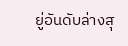ยู่อันดับล่างสุ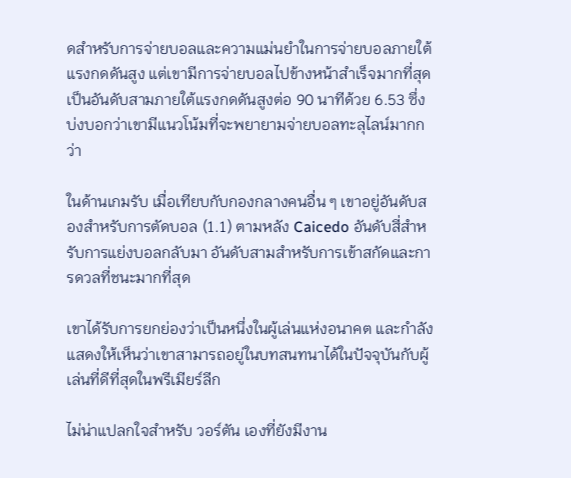ดสำหรับการจ่ายบอลและความแม่นยำในการจ่ายบอลภายใต้แรงกดดันสูง แต่เขามีการจ่ายบอลไปข้างหน้าสำเร็จมากที่สุดเป็นอันดับสามภายใต้แรงกดดันสูงต่อ 90 นาทีด้วย 6.53 ซึ่งบ่งบอกว่าเขามีแนวโน้มที่จะพยายามจ่ายบอลทะลุไลน์มากกว่า

ในด้านเกมรับ เมื่อเทียบกับกองกลางคนอื่น ๆ เขาอยู่อันดับสองสำหรับการตัดบอล (1.1) ตามหลัง Caicedo อันดับสี่สำหรับการแย่งบอลกลับมา อันดับสามสำหรับการเข้าสกัดและการดวลที่ชนะมากที่สุด

เขาได้รับการยกย่องว่าเป็นหนึ่งในผู้เล่นแห่งอนาคต และกำลังแสดงให้เห็นว่าเขาสามารถอยู่ในบทสนทนาได้ในปัจจุบันกับผู้เล่นที่ดีที่สุดในพรีเมียร์ลีก

ไม่น่าแปลกใจสำหรับ วอร์ตัน เองที่ยังมีงาน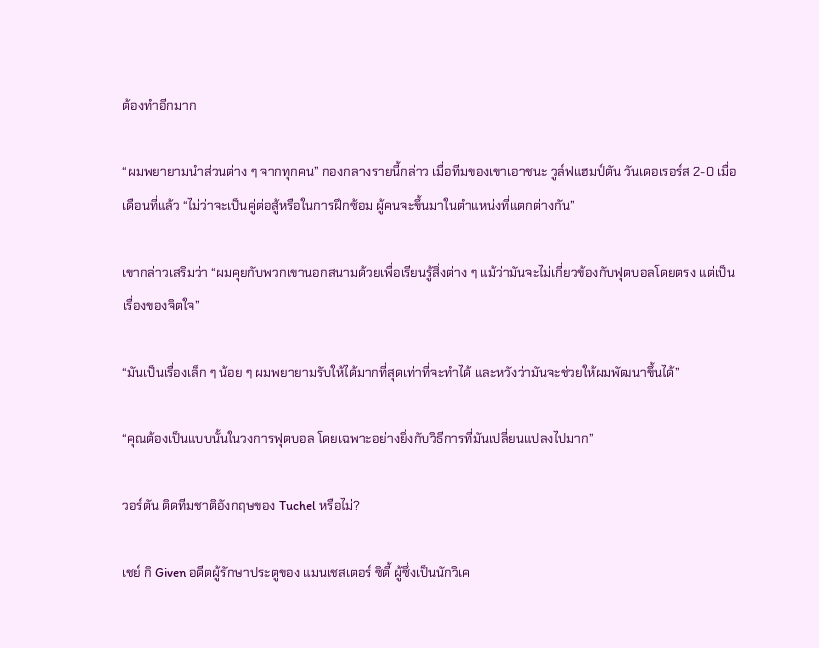ต้องทำอีกมาก

“ผมพยายามนำส่วนต่าง ๆ จากทุกคน” กองกลางรายนี้กล่าว เมื่อทีมของเขาเอาชนะ วูล์ฟแฮมป์ตัน วันเดอเรอร์ส 2-0 เมื่อเดือนที่แล้ว “ไม่ว่าจะเป็นคู่ต่อสู้หรือในการฝึกซ้อม ผู้คนจะขึ้นมาในตำแหน่งที่แตกต่างกัน”

เขากล่าวเสริมว่า “ผมคุยกับพวกเขานอกสนามด้วยเพื่อเรียนรู้สิ่งต่าง ๆ แม้ว่ามันจะไม่เกี่ยวข้องกับฟุตบอลโดยตรง แต่เป็นเรื่องของจิตใจ”

“มันเป็นเรื่องเล็ก ๆ น้อย ๆ ผมพยายามรับให้ได้มากที่สุดเท่าที่จะทำได้ และหวังว่ามันจะช่วยให้ผมพัฒนาขึ้นได้”

“คุณต้องเป็นแบบนั้นในวงการฟุตบอล โดยเฉพาะอย่างยิ่งกับวิธีการที่มันเปลี่ยนแปลงไปมาก”

วอร์ตัน ติดทีมชาติอังกฤษของ Tuchel หรือไม่?

เชย์ กิ Given อดีตผู้รักษาประตูของ แมนเชสเตอร์ ซิตี้ ผู้ซึ่งเป็นนักวิเค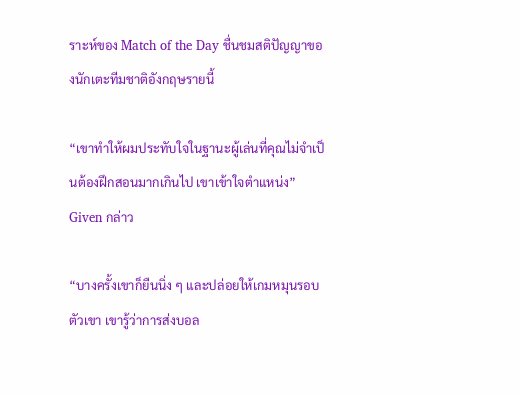ราะห์ของ Match of the Day ชื่นชมสติปัญญาของนักเตะทีมชาติอังกฤษรายนี้

“เขาทำให้ผมประทับใจในฐานะผู้เล่นที่คุณไม่จำเป็นต้องฝึกสอนมากเกินไป เขาเข้าใจตำแหน่ง” Given กล่าว

“บางครั้งเขาก็ยืนนิ่ง ๆ และปล่อยให้เกมหมุนรอบตัวเขา เขารู้ว่าการส่งบอล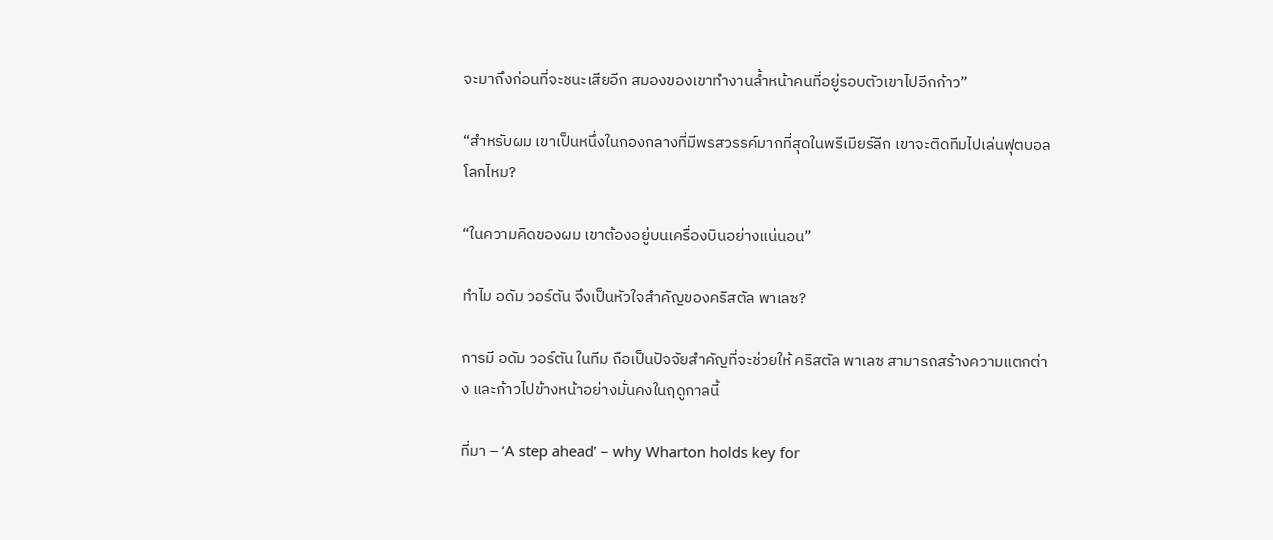จะมาถึงก่อนที่จะชนะเสียอีก สมองของเขาทำงานล้ำหน้าคนที่อยู่รอบตัวเขาไปอีกก้าว”

“สำหรับผม เขาเป็นหนึ่งในกองกลางที่มีพรสวรรค์มากที่สุดในพรีเมียร์ลีก เขาจะติดทีมไปเล่นฟุตบอลโลกไหม?

“ในความคิดของผม เขาต้องอยู่บนเครื่องบินอย่างแน่นอน”

ทำไม อดัม วอร์ตัน จึงเป็นหัวใจสำคัญของคริสตัล พาเลซ?

การมี อดัม วอร์ตัน ในทีม ถือเป็นปัจจัยสำคัญที่จะช่วยให้ คริสตัล พาเลซ สามารถสร้างความแตกต่าง และก้าวไปข้างหน้าอย่างมั่นคงในฤดูกาลนี้

ที่มา – ‘A step ahead’ – why Wharton holds key for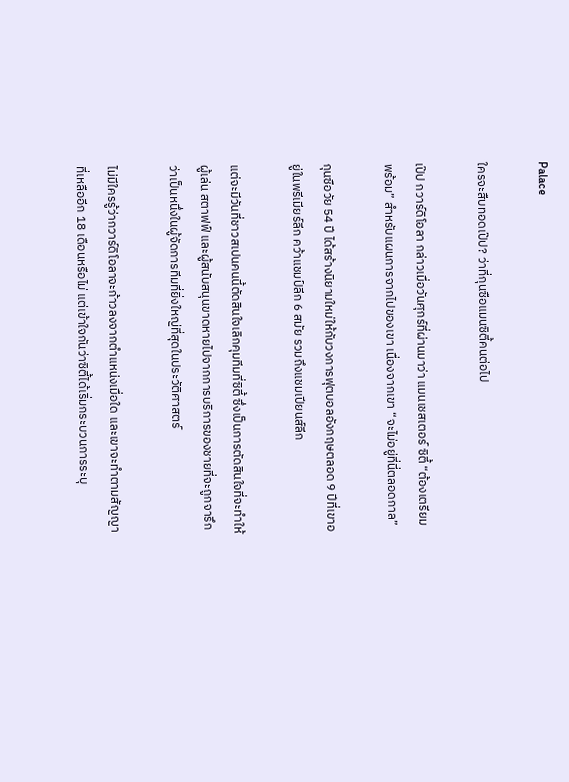Palace

ใครจะสืบทอดเป๊ป? ว่าที่กุนซือแมนซิตี้คนต่อไป

เป๊ป กวาร์ดิโอลา กล่าวเมื่อวันศุกร์ที่ผ่านมาว่า แมนเชสเตอร์ ซิตี้ “ต้องเตรียมพร้อม” สำหรับแผนการจากไปของเขา เนื่องจากเขา “จะไม่อยู่ที่นี่ตลอดกาล”

กุนซือวัย 54 ปี ได้สร้างนิยามใหม่ให้กับวงการฟุตบอลอังกฤษตลอด 9 ปีที่เขาอยู่ในพรีเมียร์ลีก คว้าแชมป์ลีก 6 สมัย รวมถึงแชมเปียนส์ลีก

แต่จะมีวันที่ชาวสเปนคนนี้ตัดสินใจเลิกคุมทีมที่ซิตี้ ซึ่งเป็นการตัดสินใจที่จะทำให้ผู้เล่น สตาฟฟ์ และผู้สนับสนุนขาดหายไปจากการบริการของชายที่จะถูกจารึกว่าเป็นหนึ่งในผู้จัดการทีมที่ยิ่งใหญ่ที่สุดในประวัติศาสตร์

ไม่มีใครรู้ว่ากวาร์ดิโอลาจะก้าวลงจากตำแหน่งเมื่อใด และเขาจะทำตามสัญญาที่เหลืออีก 18 เดือนหรือไม่ แต่เข้าใจกันว่าซิตี้ได้เริ่มกระบวนการระบุ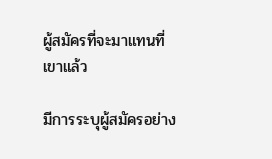ผู้สมัครที่จะมาแทนที่เขาแล้ว

มีการระบุผู้สมัครอย่าง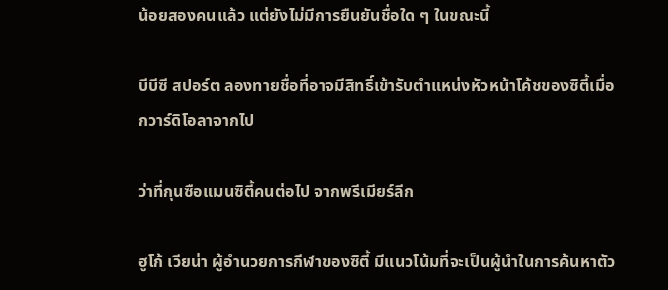น้อยสองคนแล้ว แต่ยังไม่มีการยืนยันชื่อใด ๆ ในขณะนี้

บีบีซี สปอร์ต ลองทายชื่อที่อาจมีสิทธิ์เข้ารับตำแหน่งหัวหน้าโค้ชของซิตี้เมื่อกวาร์ดิโอลาจากไป

ว่าที่กุนซือแมนซิตี้คนต่อไป จากพรีเมียร์ลีก

ฮูโก้ เวียน่า ผู้อำนวยการกีฬาของซิตี้ มีแนวโน้มที่จะเป็นผู้นำในการค้นหาตัว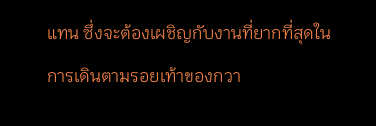แทน ซึ่งจะต้องเผชิญกับงานที่ยากที่สุดในการเดินตามรอยเท้าของกวา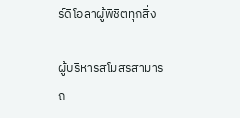ร์ดิโอลาผู้พิชิตทุกสิ่ง

ผู้บริหารสโมสรสามารถ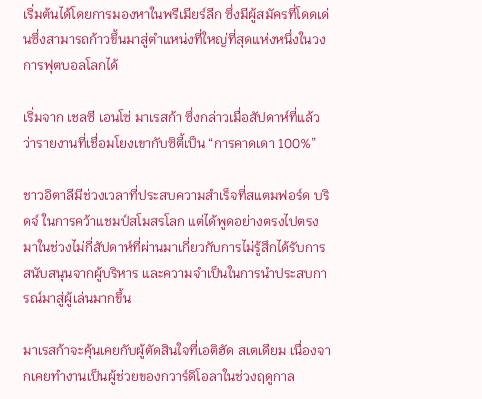เริ่มต้นได้โดยการมองหาในพรีเมียร์ลีก ซึ่งมีผู้สมัครที่โดดเด่นซึ่งสามารถก้าวขึ้นมาสู่ตำแหน่งที่ใหญ่ที่สุดแห่งหนึ่งในวงการฟุตบอลโลกได้

เริ่มจาก เชลซี เอนโซ่ มาเรสก้า ซึ่งกล่าวเมื่อสัปดาห์ที่แล้วว่ารายงานที่เชื่อมโยงเขากับซิตี้เป็น “การคาดเดา 100%”

ชาวอิตาลีมีช่วงเวลาที่ประสบความสำเร็จที่สแตมฟอร์ด บริดจ์ ในการคว้าแชมป์สโมสรโลก แต่ได้พูดอย่างตรงไปตรงมาในช่วงไม่กี่สัปดาห์ที่ผ่านมาเกี่ยวกับการไม่รู้สึกได้รับการสนับสนุนจากผู้บริหาร และความจำเป็นในการนำประสบการณ์มาสู่ผู้เล่นมากขึ้น

มาเรสก้าจะคุ้นเคยกับผู้ตัดสินใจที่เอติฮัด สเตเดียม เนื่องจากเคยทำงานเป็นผู้ช่วยของกวาร์ดิโอลาในช่วงฤดูกาล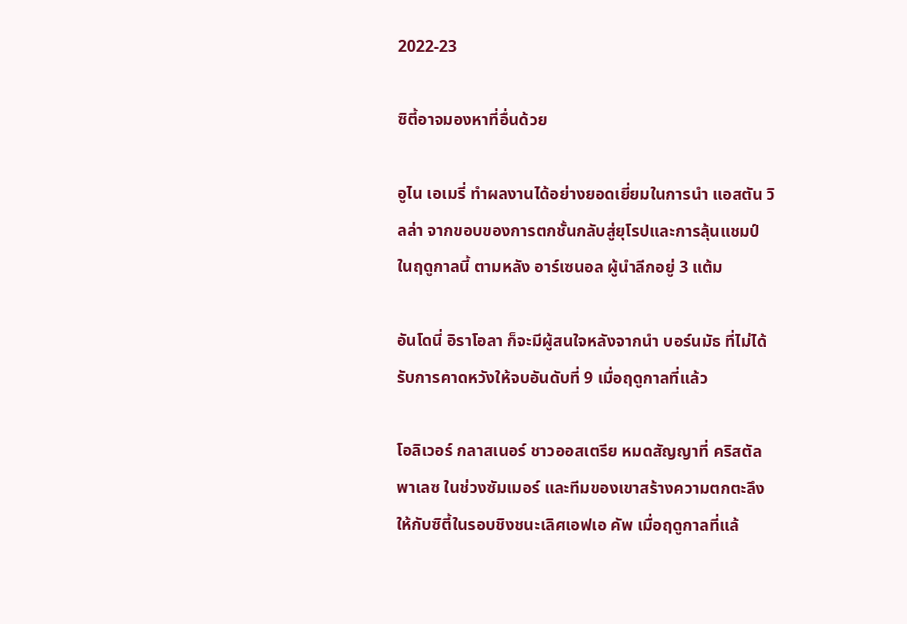2022-23

ซิตี้อาจมองหาที่อื่นด้วย

อูไน เอเมรี่ ทำผลงานได้อย่างยอดเยี่ยมในการนำ แอสตัน วิลล่า จากขอบของการตกชั้นกลับสู่ยุโรปและการลุ้นแชมป์ในฤดูกาลนี้ ตามหลัง อาร์เซนอล ผู้นำลีกอยู่ 3 แต้ม

อันโดนี่ อิราโอลา ก็จะมีผู้สนใจหลังจากนำ บอร์นมัธ ที่ไม่ได้รับการคาดหวังให้จบอันดับที่ 9 เมื่อฤดูกาลที่แล้ว

โอลิเวอร์ กลาสเนอร์ ชาวออสเตรีย หมดสัญญาที่ คริสตัล พาเลซ ในช่วงซัมเมอร์ และทีมของเขาสร้างความตกตะลึงให้กับซิตี้ในรอบชิงชนะเลิศเอฟเอ คัพ เมื่อฤดูกาลที่แล้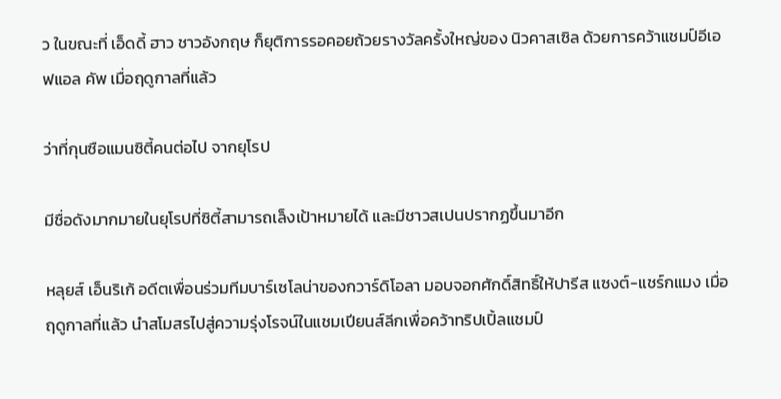ว ในขณะที่ เอ็ดดี้ ฮาว ชาวอังกฤษ ก็ยุติการรอคอยถ้วยรางวัลครั้งใหญ่ของ นิวคาสเซิล ด้วยการคว้าแชมป์อีเอฟแอล คัพ เมื่อฤดูกาลที่แล้ว

ว่าที่กุนซือแมนซิตี้คนต่อไป จากยุโรป

มีชื่อดังมากมายในยุโรปที่ซิตี้สามารถเล็งเป้าหมายได้ และมีชาวสเปนปรากฏขึ้นมาอีก

หลุยส์ เอ็นริเก้ อดีตเพื่อนร่วมทีมบาร์เซโลน่าของกวาร์ดิโอลา มอบจอกศักดิ์สิทธิ์ให้ปารีส แซงต์-แชร์กแมง เมื่อฤดูกาลที่แล้ว นำสโมสรไปสู่ความรุ่งโรจน์ในแชมเปียนส์ลีกเพื่อคว้าทริปเปิ้ลแชมป์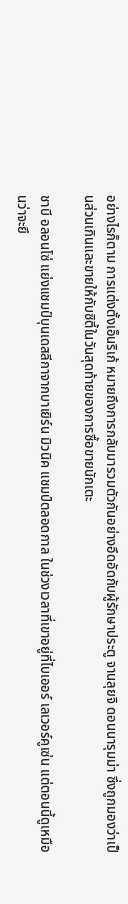อย่างไรก็ตาม การแต่งตั้งเอ็นริเก้ หมายถึงการกลับมารวมตัวกันอย่างอึดอัดกับผู้รักษาประตู จานลุยจิ ดอนนารุมม่า ซึ่งถูกมองว่าเป็นส่วนเกินและขายให้กับซิตี้ในวันสุดท้ายของการซื้อขายนักเตะ

ชาบี อลอนโซ่ แย่งแชมป์บุนเดสลีกาจากบาเยิร์น มิวนิค แชมป์ตลอดกาล ในช่วงเวลาที่เขาอยู่ที่ไบเออร์ เลเวอร์คูเซ่น แต่ตอนนี้ดูเหมือนว่าจะยึ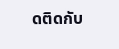ดติดกับ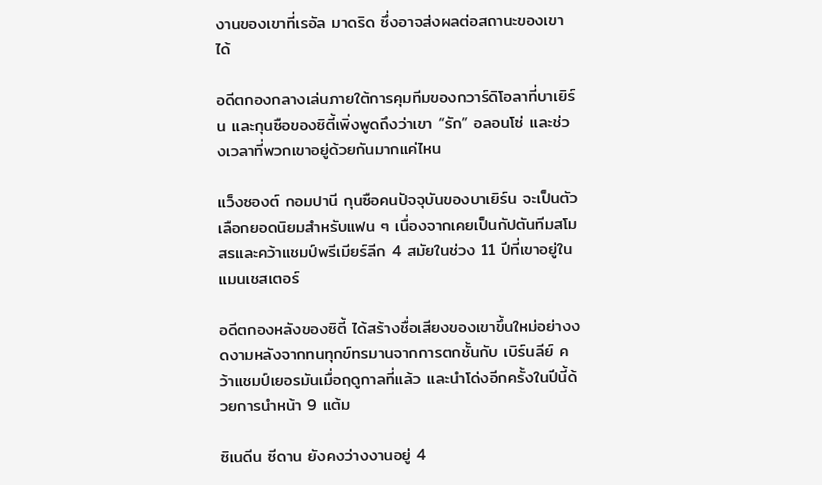งานของเขาที่เรอัล มาดริด ซึ่งอาจส่งผลต่อสถานะของเขาได้

อดีตกองกลางเล่นภายใต้การคุมทีมของกวาร์ดิโอลาที่บาเยิร์น และกุนซือของซิตี้เพิ่งพูดถึงว่าเขา “รัก” อลอนโซ่ และช่วงเวลาที่พวกเขาอยู่ด้วยกันมากแค่ไหน

แว็งซองต์ กอมปานี กุนซือคนปัจจุบันของบาเยิร์น จะเป็นตัวเลือกยอดนิยมสำหรับแฟน ๆ เนื่องจากเคยเป็นกัปตันทีมสโมสรและคว้าแชมป์พรีเมียร์ลีก 4 สมัยในช่วง 11 ปีที่เขาอยู่ในแมนเชสเตอร์

อดีตกองหลังของซิตี้ ได้สร้างชื่อเสียงของเขาขึ้นใหม่อย่างงดงามหลังจากทนทุกข์ทรมานจากการตกชั้นกับ เบิร์นลีย์ คว้าแชมป์เยอรมันเมื่อฤดูกาลที่แล้ว และนำโด่งอีกครั้งในปีนี้ด้วยการนำหน้า 9 แต้ม

ซิเนดีน ซีดาน ยังคงว่างงานอยู่ 4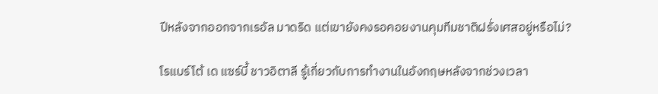ปีหลังจากออกจากเรอัล มาดริด แต่เขายังคงรอคอยงานคุมทีมชาติฝรั่งเศสอยู่หรือไม่?

โรแบร์โต้ เด แซร์บี้ ชาวอิตาลี รู้เกี่ยวกับการทำงานในอังกฤษหลังจากช่วงเวลา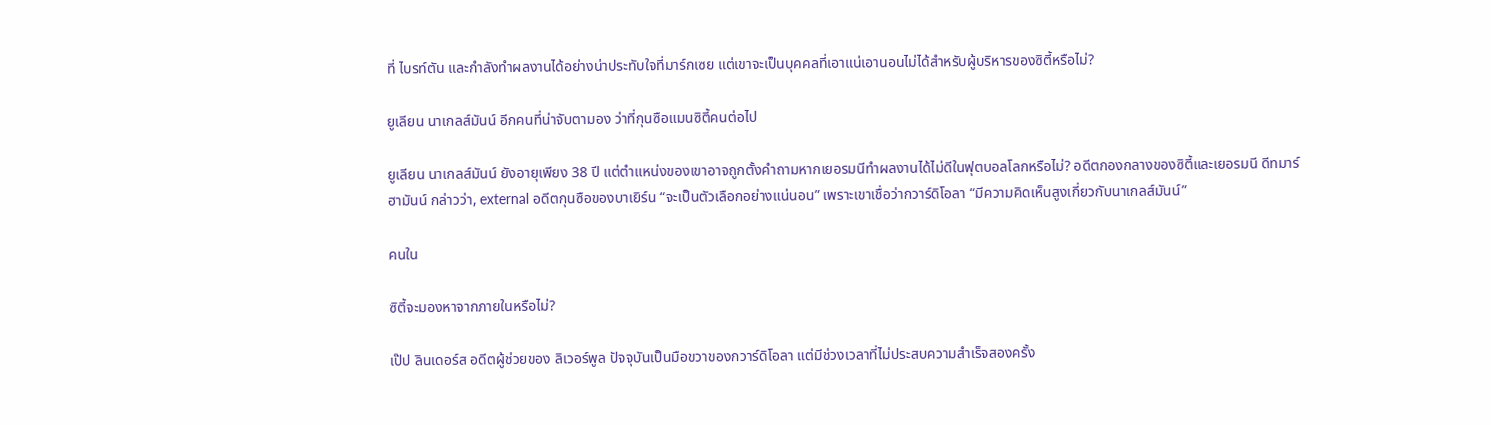ที่ ไบรท์ตัน และกำลังทำผลงานได้อย่างน่าประทับใจที่มาร์กเซย แต่เขาจะเป็นบุคคลที่เอาแน่เอานอนไม่ได้สำหรับผู้บริหารของซิตี้หรือไม่?

ยูเลียน นาเกลส์มันน์ อีกคนที่น่าจับตามอง ว่าที่กุนซือแมนซิตี้คนต่อไป

ยูเลียน นาเกลส์มันน์ ยังอายุเพียง 38 ปี แต่ตำแหน่งของเขาอาจถูกตั้งคำถามหากเยอรมนีทำผลงานได้ไม่ดีในฟุตบอลโลกหรือไม่? อดีตกองกลางของซิตี้และเยอรมนี ดีทมาร์ ฮามันน์ กล่าวว่า, external อดีตกุนซือของบาเยิร์น “จะเป็นตัวเลือกอย่างแน่นอน” เพราะเขาเชื่อว่ากวาร์ดิโอลา “มีความคิดเห็นสูงเกี่ยวกับนาเกลส์มันน์”

คนใน

ซิตี้จะมองหาจากภายในหรือไม่?

เป๊ป ลินเดอร์ส อดีตผู้ช่วยของ ลิเวอร์พูล ปัจจุบันเป็นมือขวาของกวาร์ดิโอลา แต่มีช่วงเวลาที่ไม่ประสบความสำเร็จสองครั้ง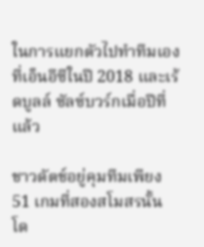ในการแยกตัวไปทำทีมเองที่เอ็นอีซีในปี 2018 และเร้ดบูลล์ ซัลซ์บวร์กเมื่อปีที่แล้ว

ชาวดัตช์อยู่คุมทีมเพียง 51 เกมที่สองสโมสรนั้น โด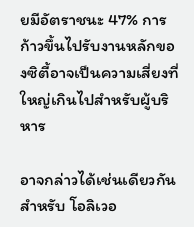ยมีอัตราชนะ 47% การก้าวขึ้นไปรับงานหลักของซิตี้อาจเป็นความเสี่ยงที่ใหญ่เกินไปสำหรับผู้บริหาร

อาจกล่าวได้เช่นเดียวกันสำหรับ โอลิเวอ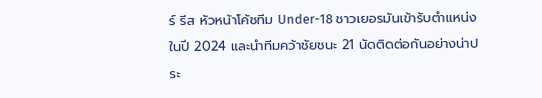ร์ รีส หัวหน้าโค้ชทีม Under-18 ชาวเยอรมันเข้ารับตำแหน่งในปี 2024 และนำทีมคว้าชัยชนะ 21 นัดติดต่อกันอย่างน่าประ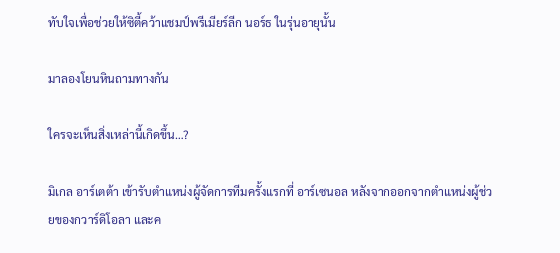ทับใจเพื่อช่วยให้ซิตี้คว้าแชมป์พรีเมียร์ลีก นอร์ธ ในรุ่นอายุนั้น

มาลองโยนหินถามทางกัน

ใครจะเห็นสิ่งเหล่านี้เกิดขึ้น…?

มิเกล อาร์เตต้า เข้ารับตำแหน่งผู้จัดการทีมครั้งแรกที่ อาร์เซนอล หลังจากออกจากตำแหน่งผู้ช่วยของกวาร์ดิโอลา และค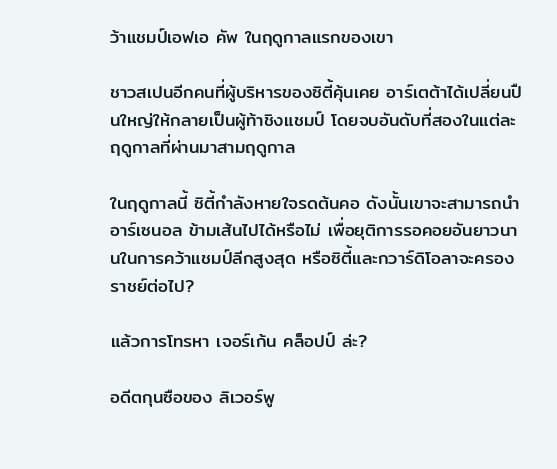ว้าแชมป์เอฟเอ คัพ ในฤดูกาลแรกของเขา

ชาวสเปนอีกคนที่ผู้บริหารของซิตี้คุ้นเคย อาร์เตต้าได้เปลี่ยนปืนใหญ่ให้กลายเป็นผู้ท้าชิงแชมป์ โดยจบอันดับที่สองในแต่ละฤดูกาลที่ผ่านมาสามฤดูกาล

ในฤดูกาลนี้ ซิตี้กำลังหายใจรดต้นคอ ดังนั้นเขาจะสามารถนำ อาร์เซนอล ข้ามเส้นไปได้หรือไม่ เพื่อยุติการรอคอยอันยาวนานในการคว้าแชมป์ลีกสูงสุด หรือซิตี้และกวาร์ดิโอลาจะครองราชย์ต่อไป?

แล้วการโทรหา เจอร์เก้น คล็อปป์ ล่ะ?

อดีตกุนซือของ ลิเวอร์พู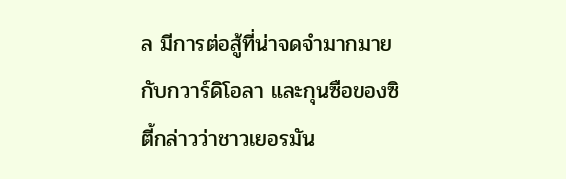ล มีการต่อสู้ที่น่าจดจำมากมายกับกวาร์ดิโอลา และกุนซือของซิตี้กล่าวว่าชาวเยอรมัน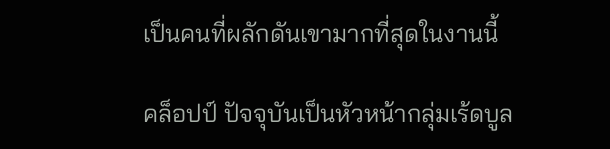เป็นคนที่ผลักดันเขามากที่สุดในงานนี้

คล็อปป์ ปัจจุบันเป็นหัวหน้ากลุ่มเร้ดบูล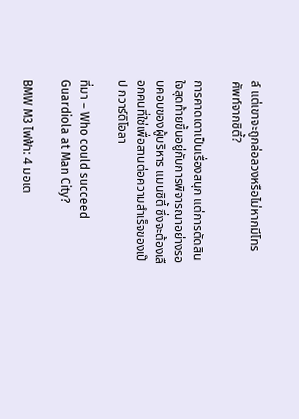ล์ แต่เขาจะถูกล่อลวงหรือไม่หากมีโทรศัพท์จากซิตี้?

การคาดเดาเป็นเรื่องสนุก แต่การตัดสินใจสุดท้ายขึ้นอยู่กับการพิจารณาอย่างรอบคอบของผู้บริหาร แมนซิตี้ ซึ่งจะต้องเลือกคนที่ใช่เพื่อสานต่อความสำเร็จของเป๊ป กวาร์ดิโอลา

ที่มา – Who could succeed Guardiola at Man City?

BMW M3 ไฟฟ้า: 4 มอเต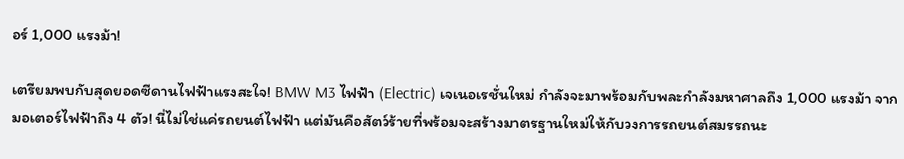อร์ 1,000 แรงม้า!

เตรียมพบกับสุดยอดซีดานไฟฟ้าแรงสะใจ! BMW M3 ไฟฟ้า (Electric) เจเนอเรชั่นใหม่ กำลังจะมาพร้อมกับพละกำลังมหาศาลถึง 1,000 แรงม้า จากมอเตอร์ไฟฟ้าถึง 4 ตัว! นี่ไม่ใช่แค่รถยนต์ไฟฟ้า แต่มันคือสัตว์ร้ายที่พร้อมจะสร้างมาตรฐานใหม่ให้กับวงการรถยนต์สมรรถนะ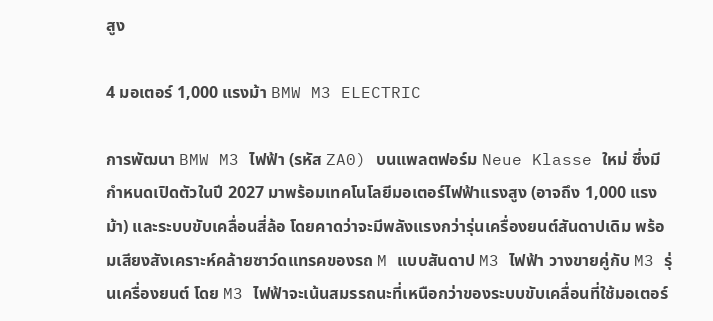สูง

4 มอเตอร์ 1,000 แรงม้า BMW M3 ELECTRIC

การพัฒนา BMW M3 ไฟฟ้า (รหัส ZA0) บนแพลตฟอร์ม Neue Klasse ใหม่ ซึ่งมีกำหนดเปิดตัวในปี 2027 มาพร้อมเทคโนโลยีมอเตอร์ไฟฟ้าแรงสูง (อาจถึง 1,000 แรงม้า) และระบบขับเคลื่อนสี่ล้อ โดยคาดว่าจะมีพลังแรงกว่ารุ่นเครื่องยนต์สันดาปเดิม พร้อมเสียงสังเคราะห์คล้ายซาว์ดแทรคของรถ M แบบสันดาป M3 ไฟฟ้า วางขายคู่กับ M3 รุ่นเครื่องยนต์ โดย M3 ไฟฟ้าจะเน้นสมรรถนะที่เหนือกว่าของระบบขับเคลื่อนที่ใช้มอเตอร์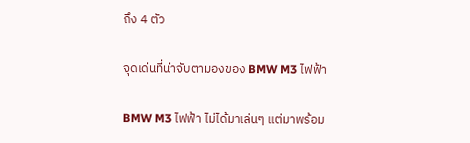ถึง 4 ตัว

จุดเด่นที่น่าจับตามองของ BMW M3 ไฟฟ้า

BMW M3 ไฟฟ้า ไม่ได้มาเล่นๆ แต่มาพร้อม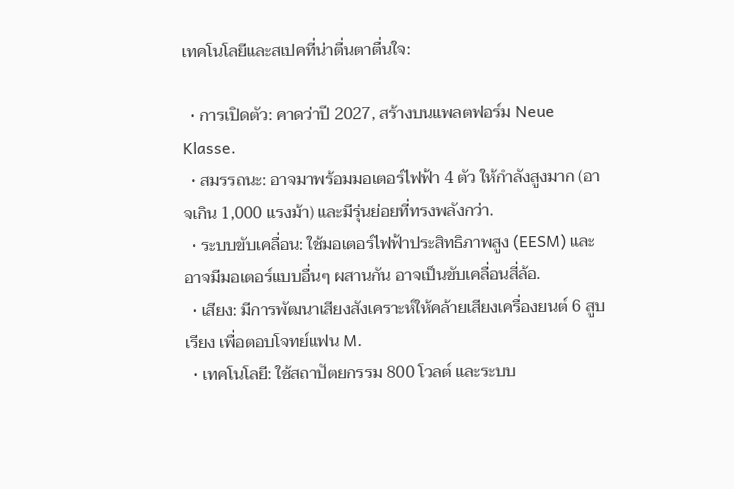เทคโนโลยีและสเปคที่น่าตื่นตาตื่นใจ:

  • การเปิดตัว: คาดว่าปี 2027, สร้างบนแพลตฟอร์ม Neue Klasse.
  • สมรรถนะ: อาจมาพร้อมมอเตอร์ไฟฟ้า 4 ตัว ให้กำลังสูงมาก (อาจเกิน 1,000 แรงม้า) และมีรุ่นย่อยที่ทรงพลังกว่า.
  • ระบบขับเคลื่อน: ใช้มอเตอร์ไฟฟ้าประสิทธิภาพสูง (EESM) และอาจมีมอเตอร์แบบอื่นๆ ผสานกัน อาจเป็นขับเคลื่อนสี่ล้อ.
  • เสียง: มีการพัฒนาเสียงสังเคราะห์ให้คล้ายเสียงเครื่องยนต์ 6 สูบเรียง เพื่อตอบโจทย์แฟน M.
  • เทคโนโลยี: ใช้สถาปัตยกรรม 800 โวลต์ และระบบ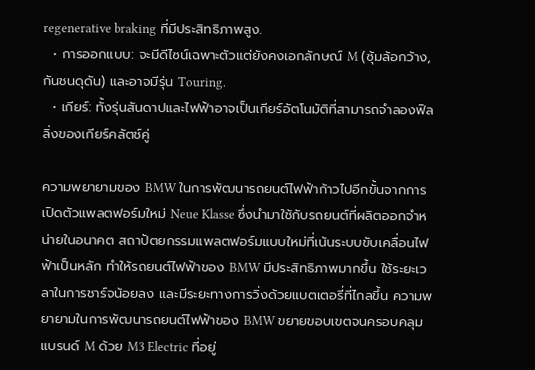regenerative braking ที่มีประสิทธิภาพสูง.
  • การออกแบบ: จะมีดีไซน์เฉพาะตัวแต่ยังคงเอกลักษณ์ M (ซุ้มล้อกว้าง, กันชนดุดัน) และอาจมีรุ่น Touring.
  • เกียร์: ทั้งรุ่นสันดาปและไฟฟ้าอาจเป็นเกียร์อัตโนมัติที่สามารถจำลองฟิลลิ่งของเกียร์คลัตช์คู่

ความพยายามของ BMW ในการพัฒนารถยนต์ไฟฟ้าก้าวไปอีกขั้นจากการเปิดตัวแพลตฟอร์มใหม่ Neue Klasse ซึ่งนำมาใช้กับรถยนต์ที่ผลิตออกจำหน่ายในอนาคต สถาปัตยกรรมแพลตฟอร์มแบบใหม่ที่เน้นระบบขับเคลื่อนไฟฟ้าเป็นหลัก ทำให้รถยนต์ไฟฟ้าของ BMW มีประสิทธิภาพมากขึ้น ใช้ระยะเวลาในการชาร์จน้อยลง และมีระยะทางการวิ่งด้วยแบตเตอรี่ที่ไกลขึ้น ความพยายามในการพัฒนารถยนต์ไฟฟ้าของ BMW ขยายขอบเขตจนครอบคลุมแบรนด์ M ด้วย M3 Electric ที่อยู่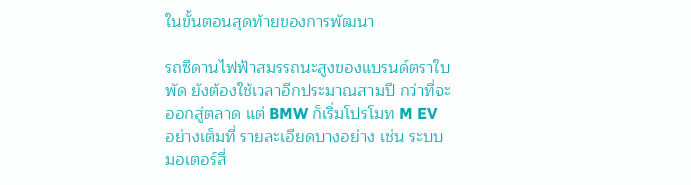ในขั้นตอนสุดท้ายของการพัฒนา

รถซีดานไฟฟ้าสมรรถนะสูงของแบรนด์ตราใบพัด ยังต้องใช้เวลาอีกประมาณสามปี กว่าที่จะออกสู่ตลาด แต่ BMW ก็เริ่มโปรโมท M EV อย่างเต็มที่ รายละเอียดบางอย่าง เช่น ระบบมอเตอร์สี่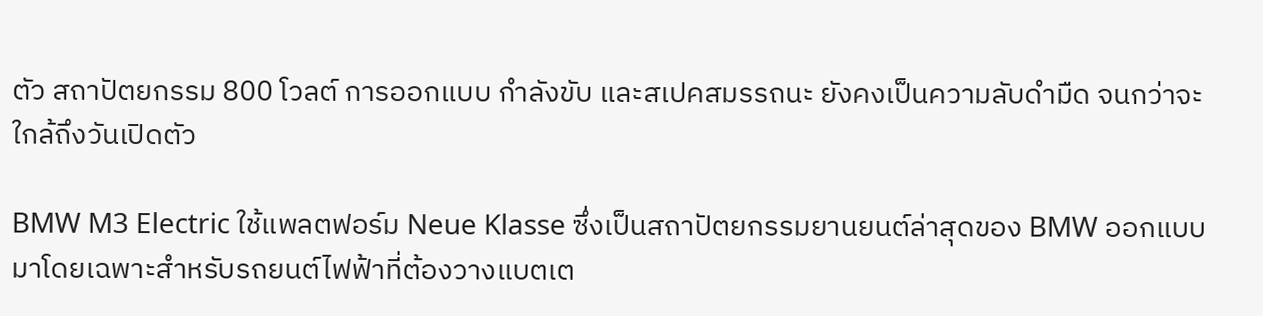ตัว สถาปัตยกรรม 800 โวลต์ การออกแบบ กำลังขับ และสเปคสมรรถนะ ยังคงเป็นความลับดำมืด จนกว่าจะใกล้ถึงวันเปิดตัว

BMW M3 Electric ใช้แพลตฟอร์ม Neue Klasse ซึ่งเป็นสถาปัตยกรรมยานยนต์ล่าสุดของ BMW ออกแบบมาโดยเฉพาะสำหรับรถยนต์ไฟฟ้าที่ต้องวางแบตเต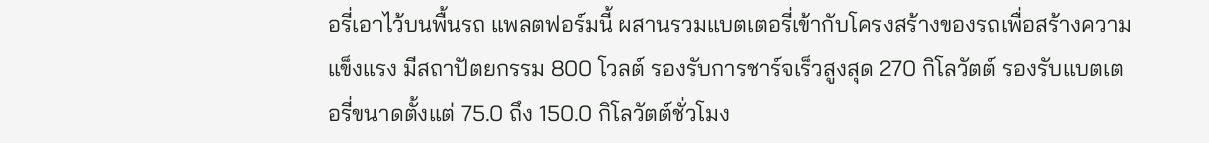อรี่เอาไว้บนพื้นรถ แพลตฟอร์มนี้ ผสานรวมแบตเตอรี่เข้ากับโครงสร้างของรถเพื่อสร้างความแข็งแรง มีสถาปัตยกรรม 800 โวลต์ รองรับการชาร์จเร็วสูงสุด 270 กิโลวัตต์ รองรับแบตเตอรี่ขนาดตั้งแต่ 75.0 ถึง 150.0 กิโลวัตต์ชั่วโมง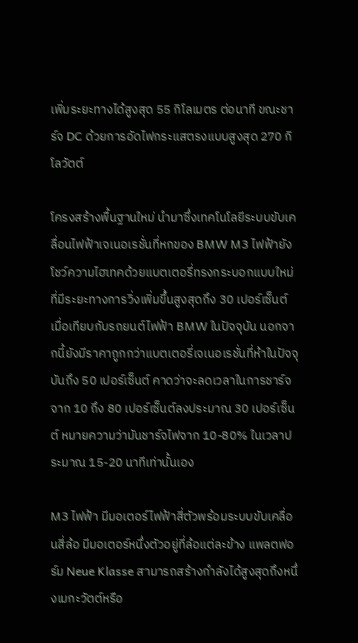เพิ่มระยะทางได้สูงสุด 55 กิโลเมตร ต่อนาที ขณะชาร์จ DC ด้วยการอัดไฟกระแสตรงแบบสูงสุด 270 กิโลวัตต์

โครงสร้างพื้นฐานใหม่ นำมาซึ่งเทคโนโลยีระบบขับเคลื่อนไฟฟ้าเจเนอเรชั่นที่หกของ BMW M3 ไฟฟ้ายังโชว์ความไฮเทคด้วยแบตเตอรี่ทรงกระบอกแบบใหม่ ที่มีระยะทางการวิ่งเพิ่มขึ้นสูงสุดถึง 30 เปอร์เซ็นต์ เมื่อเทียบกับรถยนต์ไฟฟ้า BMW ในปัจจุบัน นอกจากนี้ยังมีราคาถูกกว่าแบตเตอรี่เจเนอเรชั่นที่ห้าในปัจจุบันถึง 50 เปอร์เซ็นต์ คาดว่าจะลดเวลาในการชาร์จจาก 10 ถึง 80 เปอร์เซ็นต์ลงประมาณ 30 เปอร์เซ็นต์ หมายความว่ามันชาร์จไฟจาก 10-80% ในเวลาประมาณ 15-20 นาทีเท่านั้นเอง

M3 ไฟฟ้า มีมอเตอร์ไฟฟ้าสี่ตัวพร้อมระบบขับเคลื่อนสี่ล้อ มีมอเตอร์หนึ่งตัวอยู่ที่ล้อแต่ละข้าง แพลตฟอร์ม Neue Klasse สามารถสร้างกำลังได้สูงสุดถึงหนึ่งเมกะวัตต์หรือ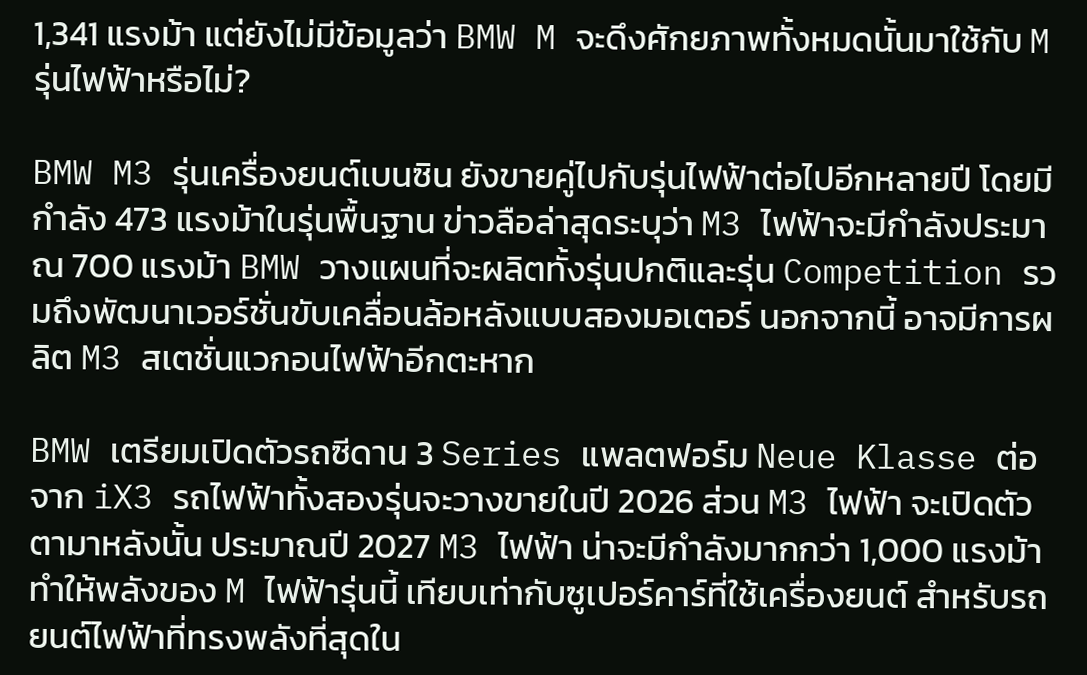1,341 แรงม้า แต่ยังไม่มีข้อมูลว่า BMW M จะดึงศักยภาพทั้งหมดนั้นมาใช้กับ M รุ่นไฟฟ้าหรือไม่?

BMW M3 รุ่นเครื่องยนต์เบนซิน ยังขายคู่ไปกับรุ่นไฟฟ้าต่อไปอีกหลายปี โดยมีกำลัง 473 แรงม้าในรุ่นพื้นฐาน ข่าวลือล่าสุดระบุว่า M3 ไฟฟ้าจะมีกำลังประมาณ 700 แรงม้า BMW วางแผนที่จะผลิตทั้งรุ่นปกติและรุ่น Competition รวมถึงพัฒนาเวอร์ชั่นขับเคลื่อนล้อหลังแบบสองมอเตอร์ นอกจากนี้ อาจมีการผลิต M3 สเตชั่นแวกอนไฟฟ้าอีกตะหาก

BMW เตรียมเปิดตัวรถซีดาน 3 Series แพลตฟอร์ม Neue Klasse ต่อจาก iX3 รถไฟฟ้าทั้งสองรุ่นจะวางขายในปี 2026 ส่วน M3 ไฟฟ้า จะเปิดตัวตามาหลังนั้น ประมาณปี 2027 M3 ไฟฟ้า น่าจะมีกำลังมากกว่า 1,000 แรงม้า ทำให้พลังของ M ไฟฟ้ารุ่นนี้ เทียบเท่ากับซูเปอร์คาร์ที่ใช้เครื่องยนต์ สำหรับรถยนต์ไฟฟ้าที่ทรงพลังที่สุดใน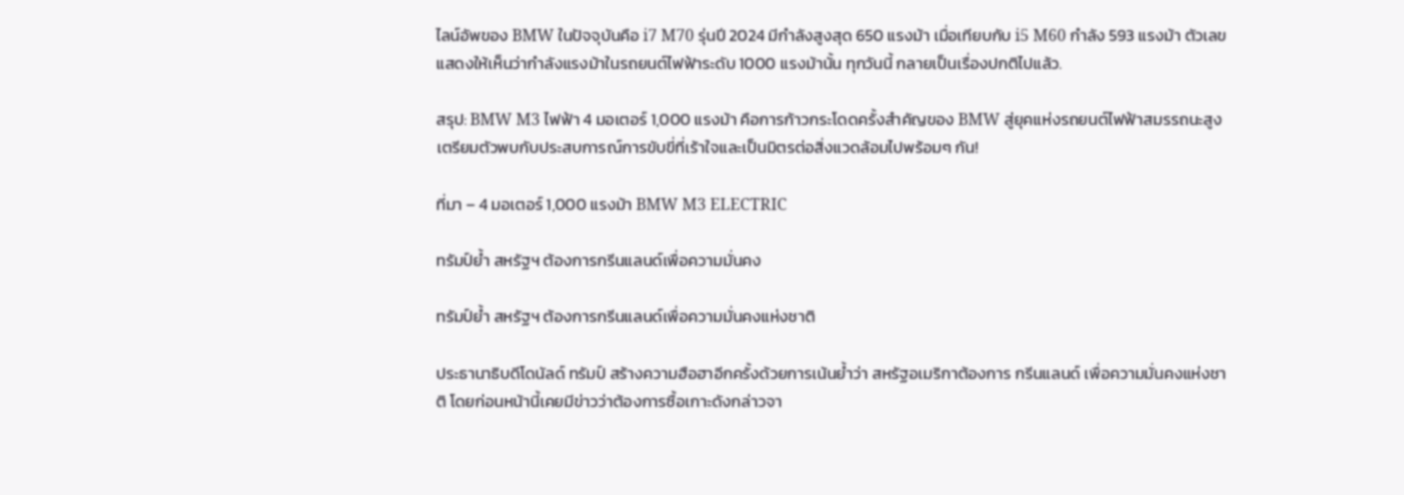ไลน์อัพของ BMW ในปัจจุบันคือ i7 M70 รุ่นปี 2024 มีกำลังสูงสุด 650 แรงม้า เมื่อเทียบกับ i5 M60 กำลัง 593 แรงม้า ตัวเลขแสดงให้เห็นว่ากำลังแรงม้าในรถยนต์ไฟฟ้าระดับ 1000 แรงม้านั้น ทุกวันนี้ กลายเป็นเรื่องปกติไปแล้ว.

สรุป: BMW M3 ไฟฟ้า 4 มอเตอร์ 1,000 แรงม้า คือการก้าวกระโดดครั้งสำคัญของ BMW สู่ยุคแห่งรถยนต์ไฟฟ้าสมรรถนะสูง เตรียมตัวพบกับประสบการณ์การขับขี่ที่เร้าใจและเป็นมิตรต่อสิ่งแวดล้อมไปพร้อมๆ กัน!

ที่มา – 4 มอเตอร์ 1,000 แรงม้า BMW M3 ELECTRIC

ทรัมป์ย้ำ สหรัฐฯ ต้องการกรีนแลนด์เพื่อความมั่นคง

ทรัมป์ย้ำ สหรัฐฯ ต้องการกรีนแลนด์เพื่อความมั่นคงแห่งชาติ

ประธานาธิบดีโดนัลด์ ทรัมป์ สร้างความฮือฮาอีกครั้งด้วยการเน้นย้ำว่า สหรัฐอเมริกาต้องการ กรีนแลนด์ เพื่อความมั่นคงแห่งชาติ โดยก่อนหน้านี้เคยมีข่าวว่าต้องการซื้อเกาะดังกล่าวจา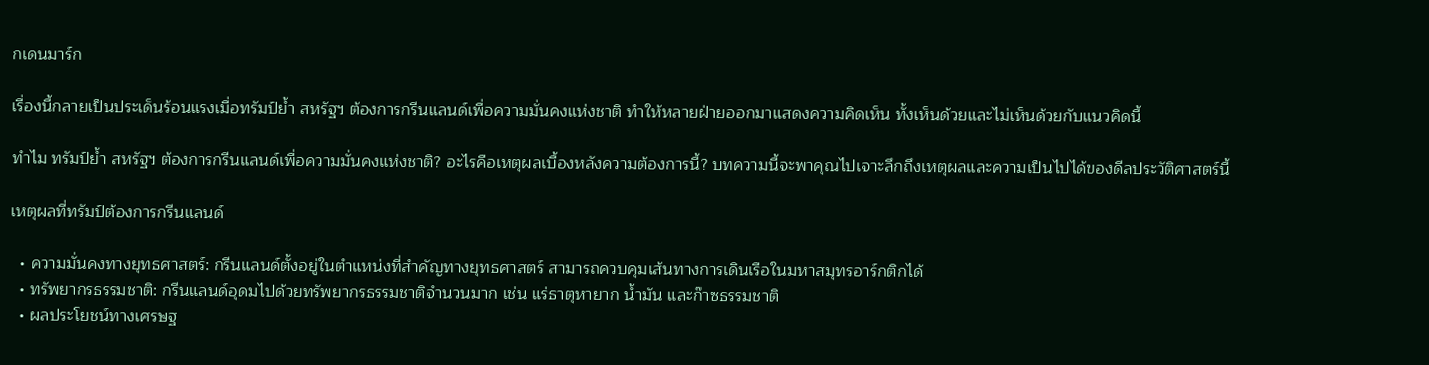กเดนมาร์ก

เรื่องนี้กลายเป็นประเด็นร้อนแรงเมื่อทรัมป์ย้ำ สหรัฐฯ ต้องการกรีนแลนด์เพื่อความมั่นคงแห่งชาติ ทำให้หลายฝ่ายออกมาแสดงความคิดเห็น ทั้งเห็นด้วยและไม่เห็นด้วยกับแนวคิดนี้

ทำไม ทรัมป์ย้ำ สหรัฐฯ ต้องการกรีนแลนด์เพื่อความมั่นคงแห่งชาติ? อะไรคือเหตุผลเบื้องหลังความต้องการนี้? บทความนี้จะพาคุณไปเจาะลึกถึงเหตุผลและความเป็นไปได้ของดีลประวัติศาสตร์นี้

เหตุผลที่ทรัมป์ต้องการกรีนแลนด์

  • ความมั่นคงทางยุทธศาสตร์: กรีนแลนด์ตั้งอยู่ในตำแหน่งที่สำคัญทางยุทธศาสตร์ สามารถควบคุมเส้นทางการเดินเรือในมหาสมุทรอาร์กติกได้
  • ทรัพยากรธรรมชาติ: กรีนแลนด์อุดมไปด้วยทรัพยากรธรรมชาติจำนวนมาก เช่น แร่ธาตุหายาก น้ำมัน และก๊าซธรรมชาติ
  • ผลประโยชน์ทางเศรษฐ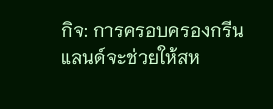กิจ: การครอบครองกรีนแลนด์จะช่วยให้สห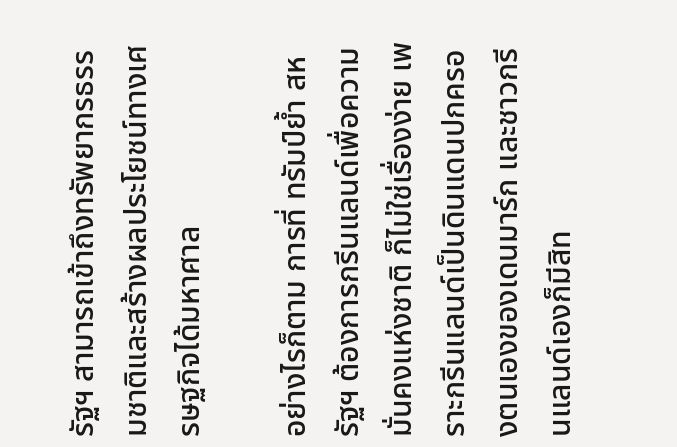รัฐฯ สามารถเข้าถึงทรัพยากรธรรมชาติและสร้างผลประโยชน์ทางเศรษฐกิจได้มหาศาล

อย่างไรก็ตาม การที่ ทรัมป์ย้ำ สหรัฐฯ ต้องการกรีนแลนด์เพื่อความมั่นคงแห่งชาติ ก็ไม่ใช่เรื่องง่าย เพราะกรีนแลนด์เป็นดินแดนปกครองตนเองของเดนมาร์ก และชาวกรีนแลนด์เองก็มีสิท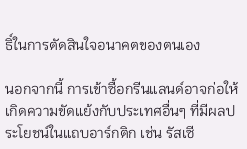ธิ์ในการตัดสินใจอนาคตของตนเอง

นอกจากนี้ การเข้าซื้อกรีนแลนด์อาจก่อให้เกิดความขัดแย้งกับประเทศอื่นๆ ที่มีผลประโยชน์ในแถบอาร์กติก เช่น รัสเซี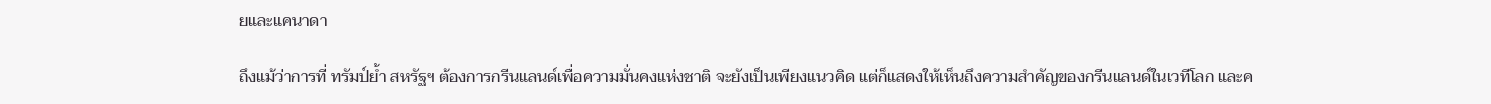ยและแคนาดา

ถึงแม้ว่าการที่ ทรัมป์ย้ำ สหรัฐฯ ต้องการกรีนแลนด์เพื่อความมั่นคงแห่งชาติ จะยังเป็นเพียงแนวคิด แต่ก็แสดงให้เห็นถึงความสำคัญของกรีนแลนด์ในเวทีโลก และค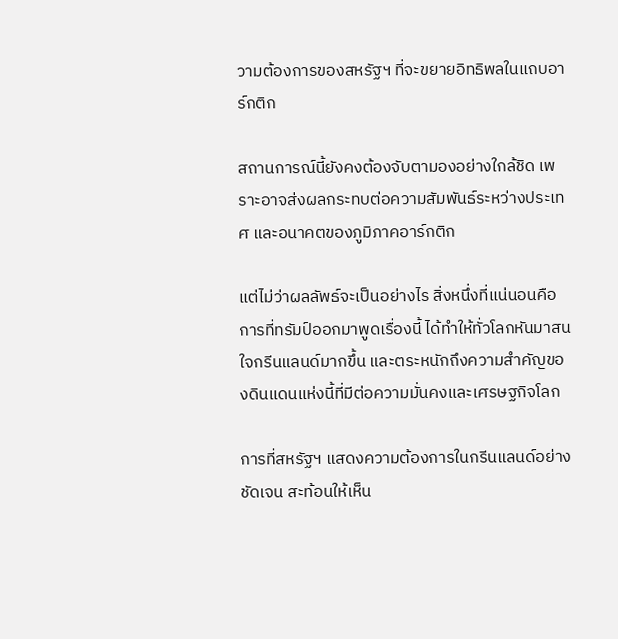วามต้องการของสหรัฐฯ ที่จะขยายอิทธิพลในแถบอาร์กติก

สถานการณ์นี้ยังคงต้องจับตามองอย่างใกล้ชิด เพราะอาจส่งผลกระทบต่อความสัมพันธ์ระหว่างประเทศ และอนาคตของภูมิภาคอาร์กติก

แต่ไม่ว่าผลลัพธ์จะเป็นอย่างไร สิ่งหนึ่งที่แน่นอนคือ การที่ทรัมป์ออกมาพูดเรื่องนี้ ได้ทำให้ทั่วโลกหันมาสนใจกรีนแลนด์มากขึ้น และตระหนักถึงความสำคัญของดินแดนแห่งนี้ที่มีต่อความมั่นคงและเศรษฐกิจโลก

การที่สหรัฐฯ แสดงความต้องการในกรีนแลนด์อย่างชัดเจน สะท้อนให้เห็น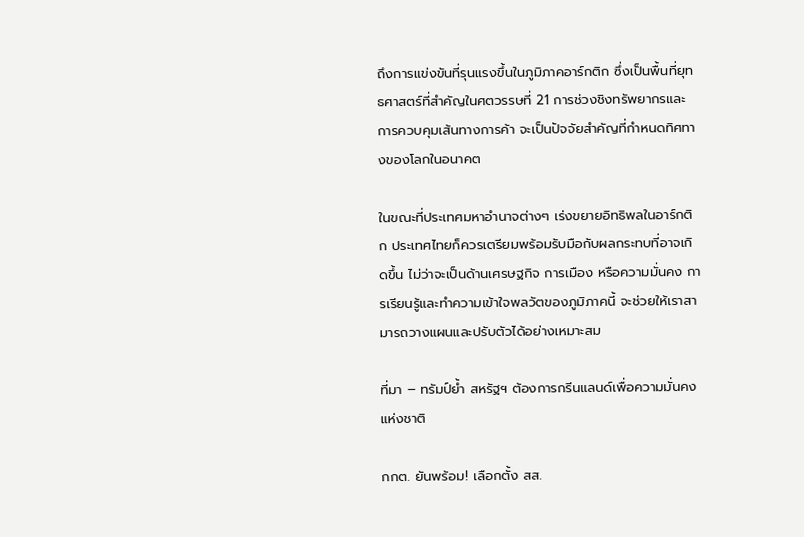ถึงการแข่งขันที่รุนแรงขึ้นในภูมิภาคอาร์กติก ซึ่งเป็นพื้นที่ยุทธศาสตร์ที่สำคัญในศตวรรษที่ 21 การช่วงชิงทรัพยากรและการควบคุมเส้นทางการค้า จะเป็นปัจจัยสำคัญที่กำหนดทิศทางของโลกในอนาคต

ในขณะที่ประเทศมหาอำนาจต่างๆ เร่งขยายอิทธิพลในอาร์กติก ประเทศไทยก็ควรเตรียมพร้อมรับมือกับผลกระทบที่อาจเกิดขึ้น ไม่ว่าจะเป็นด้านเศรษฐกิจ การเมือง หรือความมั่นคง การเรียนรู้และทำความเข้าใจพลวัตของภูมิภาคนี้ จะช่วยให้เราสามารถวางแผนและปรับตัวได้อย่างเหมาะสม

ที่มา – ทรัมป์ย้ำ สหรัฐฯ ต้องการกรีนแลนด์เพื่อความมั่นคงแห่งชาติ

กกต. ยันพร้อม! เลือกตั้ง สส.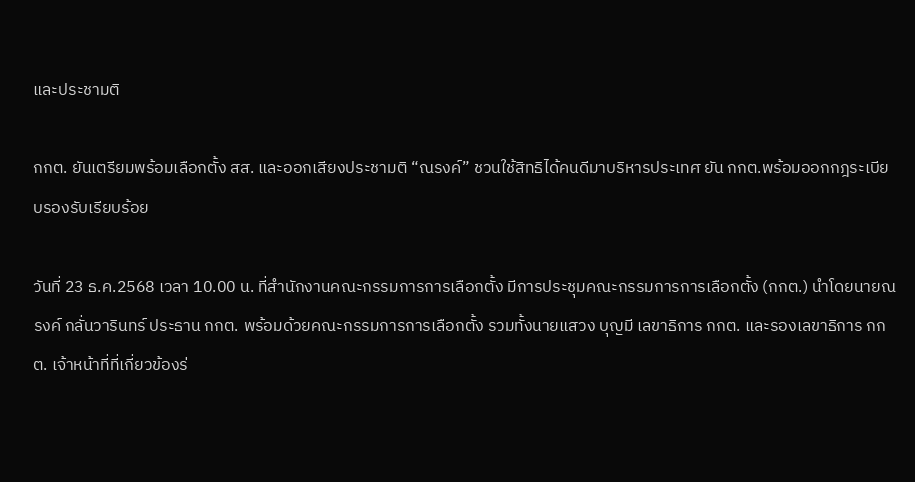และประชามติ

กกต. ยันเตรียมพร้อมเลือกตั้ง สส. และออกเสียงประชามติ “ณรงค์” ชวนใช้สิทธิได้คนดีมาบริหารประเทศ ยัน กกต.พร้อมออกกฎระเบียบรองรับเรียบร้อย

วันที่ 23 ธ.ค.2568 เวลา 10.00 น. ที่สำนักงานคณะกรรมการการเลือกตั้ง มีการประชุมคณะกรรมการการเลือกตั้ง (กกต.) นำโดยนายณรงค์ กลั่นวารินทร์ ประธาน กกต. พร้อมด้วยคณะกรรมการการเลือกตั้ง รวมทั้งนายแสวง บุญมี เลขาธิการ กกต. และรองเลขาธิการ กกต. เจ้าหน้าที่ที่เกี่ยวข้องร่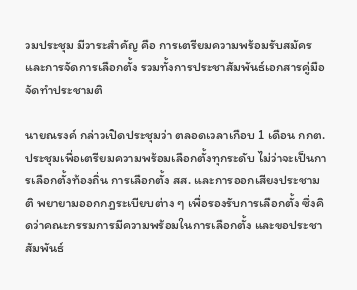วมประชุม มีวาระสำคัญ คือ การเตรียมความพร้อมรับสมัครและการจัดการเลือกตั้ง รวมทั้งการประชาสัมพันธ์เอกสารคู่มือจัดทำประชามติ

นายณรงค์ กล่าวเปิดประชุมว่า ตลอดเวลาเกือบ 1 เดือน กกต.ประชุมเพื่อเตรียมความพร้อมเลือกตั้งทุกระดับ ไม่ว่าจะเป็นการเลือกตั้งท้องถิ่น การเลือกตั้ง สส. และการออกเสียงประชามติ พยายามออกกฎระเบียบต่าง ๆ เพื่อรองรับการเลือกตั้ง ซึ่งคิดว่าคณะกรรมการมีความพร้อมในการเลือกตั้ง และขอประชาสัมพันธ์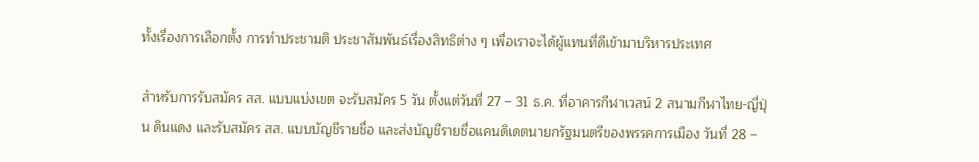ทั้งเรื่องการเลือกตั้ง การทำประชามติ ประชาสัมพันธ์เรื่องสิทธิต่าง ๆ เพื่อเราจะได้ผู้แทนที่ดีเข้ามาบริหารประเทศ

สำหรับการรับสมัคร สส. แบบแบ่งเขต จะรับสมัคร 5 วัน ตั้งแต่วันที่ 27 – 31 ธ.ค. ที่อาคารกีฬาเวสน์ 2 สนามกีฬาไทย-ญี่ปุ่น ดินแดง และรับสมัคร สส. แบบบัญชีรายชื่อ และส่งบัญชีรายชื่อแคนดิเดตนายกรัฐมนตรีของพรรคการเมือง วันที่ 28 –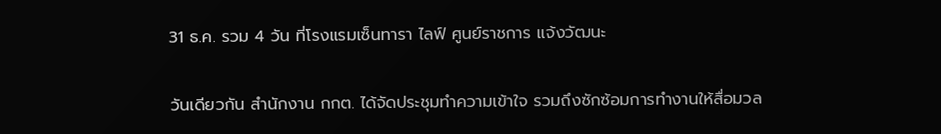31 ธ.ค. รวม 4 วัน ที่โรงแรมเซ็นทารา ไลฟ์ ศูนย์ราชการ แจ้งวัฒนะ

วันเดียวกัน สำนักงาน กกต. ได้จัดประชุมทำความเข้าใจ รวมถึงซักซ้อมการทำงานให้สื่อมวล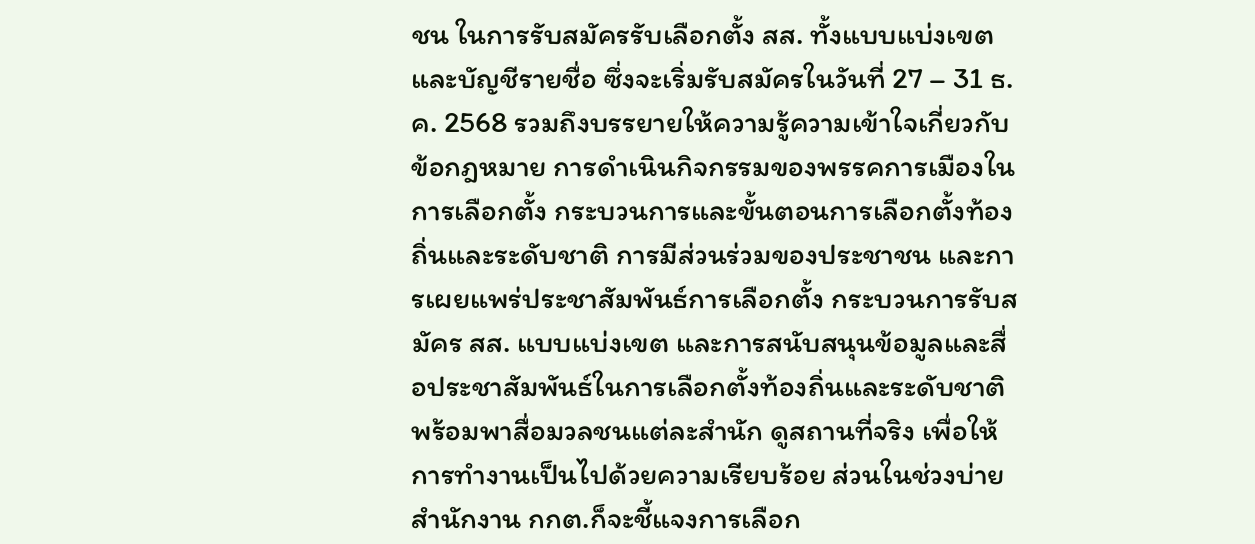ชน ในการรับสมัครรับเลือกตั้ง สส. ทั้งแบบแบ่งเขต และบัญชีรายชื่อ ซึ่งจะเริ่มรับสมัครในวันที่ 27 – 31 ธ.ค. 2568 รวมถึงบรรยายให้ความรู้ความเข้าใจเกี่ยวกับข้อกฎหมาย การดำเนินกิจกรรมของพรรคการเมืองในการเลือกตั้ง กระบวนการและขั้นตอนการเลือกตั้งท้องถิ่นและระดับชาติ การมีส่วนร่วมของประชาชน และการเผยแพร่ประชาสัมพันธ์การเลือกตั้ง กระบวนการรับสมัคร สส. แบบแบ่งเขต และการสนับสนุนข้อมูลและสื่อประชาสัมพันธ์ในการเลือกตั้งท้องถิ่นและระดับชาติ พร้อมพาสื่อมวลชนแต่ละสำนัก ดูสถานที่จริง เพื่อให้การทำงานเป็นไปด้วยความเรียบร้อย ส่วนในช่วงบ่าย สำนักงาน กกต.ก็จะชี้แจงการเลือก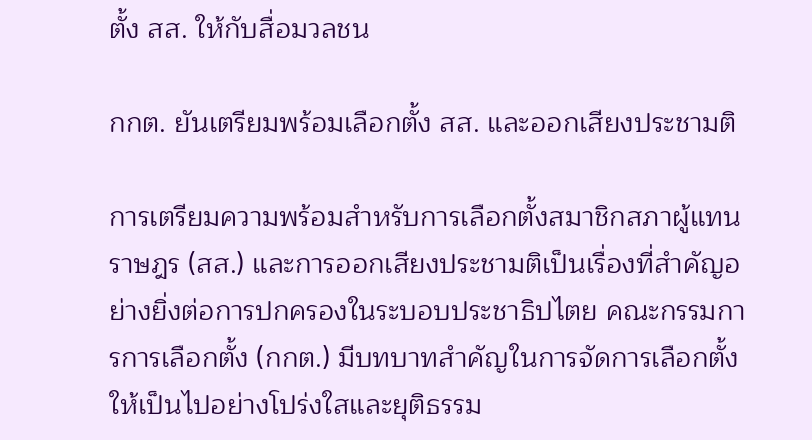ตั้ง สส. ให้กับสื่อมวลชน

กกต. ยันเตรียมพร้อมเลือกตั้ง สส. และออกเสียงประชามติ

การเตรียมความพร้อมสำหรับการเลือกตั้งสมาชิกสภาผู้แทนราษฎร (สส.) และการออกเสียงประชามติเป็นเรื่องที่สำคัญอย่างยิ่งต่อการปกครองในระบอบประชาธิปไตย คณะกรรมการการเลือกตั้ง (กกต.) มีบทบาทสำคัญในการจัดการเลือกตั้งให้เป็นไปอย่างโปร่งใสและยุติธรรม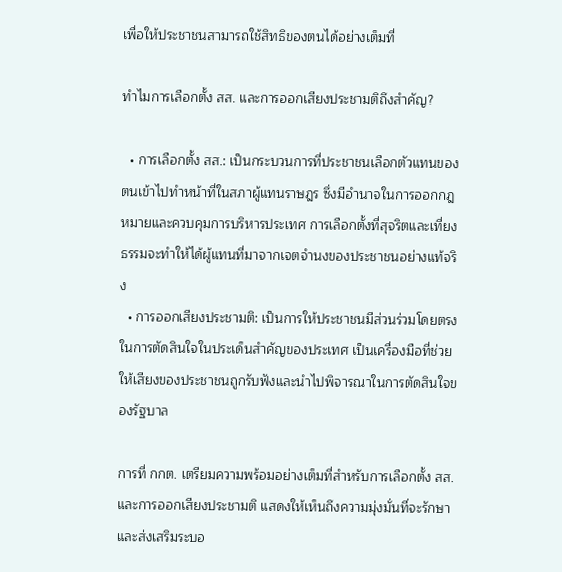เพื่อให้ประชาชนสามารถใช้สิทธิของตนได้อย่างเต็มที่

ทำไมการเลือกตั้ง สส. และการออกเสียงประชามติถึงสำคัญ?

  • การเลือกตั้ง สส.: เป็นกระบวนการที่ประชาชนเลือกตัวแทนของตนเข้าไปทำหน้าที่ในสภาผู้แทนราษฎร ซึ่งมีอำนาจในการออกกฎหมายและควบคุมการบริหารประเทศ การเลือกตั้งที่สุจริตและเที่ยงธรรมจะทำให้ได้ผู้แทนที่มาจากเจตจำนงของประชาชนอย่างแท้จริง
  • การออกเสียงประชามติ: เป็นการให้ประชาชนมีส่วนร่วมโดยตรงในการตัดสินใจในประเด็นสำคัญของประเทศ เป็นเครื่องมือที่ช่วยให้เสียงของประชาชนถูกรับฟังและนำไปพิจารณาในการตัดสินใจของรัฐบาล

การที่ กกต. เตรียมความพร้อมอย่างเต็มที่สำหรับการเลือกตั้ง สส. และการออกเสียงประชามติ แสดงให้เห็นถึงความมุ่งมั่นที่จะรักษาและส่งเสริมระบอ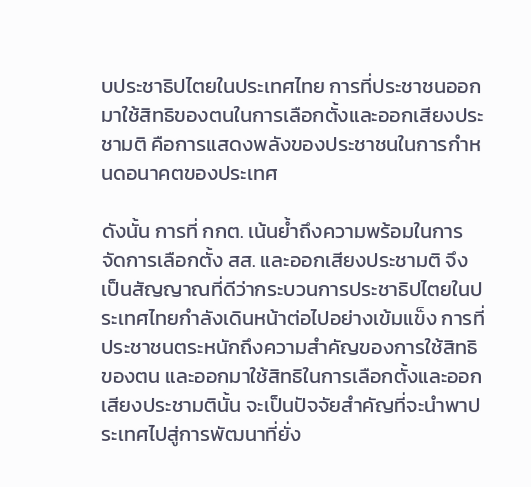บประชาธิปไตยในประเทศไทย การที่ประชาชนออกมาใช้สิทธิของตนในการเลือกตั้งและออกเสียงประชามติ คือการแสดงพลังของประชาชนในการกำหนดอนาคตของประเทศ

ดังนั้น การที่ กกต. เน้นย้ำถึงความพร้อมในการจัดการเลือกตั้ง สส. และออกเสียงประชามติ จึงเป็นสัญญาณที่ดีว่ากระบวนการประชาธิปไตยในประเทศไทยกำลังเดินหน้าต่อไปอย่างเข้มแข็ง การที่ประชาชนตระหนักถึงความสำคัญของการใช้สิทธิของตน และออกมาใช้สิทธิในการเลือกตั้งและออกเสียงประชามตินั้น จะเป็นปัจจัยสำคัญที่จะนำพาประเทศไปสู่การพัฒนาที่ยั่ง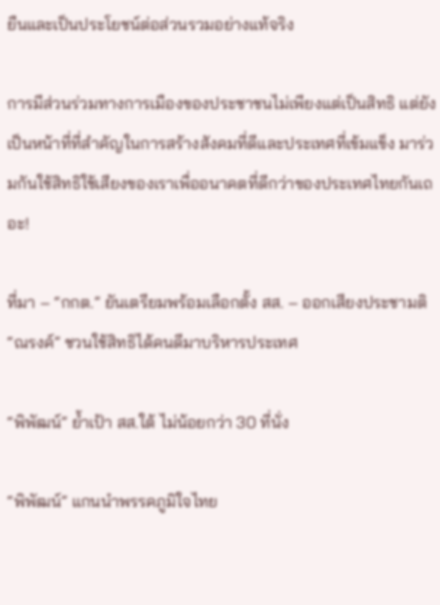ยืนและเป็นประโยชน์ต่อส่วนรวมอย่างแท้จริง

การมีส่วนร่วมทางการเมืองของประชาชนไม่เพียงแต่เป็นสิทธิ แต่ยังเป็นหน้าที่ที่สำคัญในการสร้างสังคมที่ดีและประเทศที่เข้มแข็ง มาร่วมกันใช้สิทธิใช้เสียงของเราเพื่ออนาคตที่ดีกว่าของประเทศไทยกันเถอะ!

ที่มา – “กกต.” ยันเตรียมพร้อมเลือกตั้ง สส. – ออกเสียงประชามติ “ณรงค์” ชวนใช้สิทธิได้คนดีมาบริหารประเทศ

“พิพัฒน์” ย้ำเป้า สส.ใต้ ไม่น้อยกว่า 30 ที่นั่ง

“พิพัฒน์” แกนนำพรรคภูมิใจไทย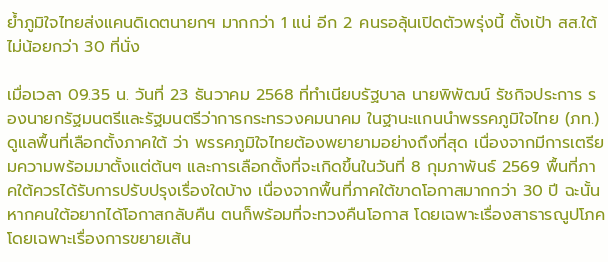ย้ำภูมิใจไทยส่งแคนดิเดตนายกฯ มากกว่า 1 แน่ อีก 2 คนรอลุ้นเปิดตัวพรุ่งนี้ ตั้งเป้า สส.ใต้ ไม่น้อยกว่า 30 ที่นั่ง

เมื่อเวลา 09.35 น. วันที่ 23 ธันวาคม 2568 ที่ทำเนียบรัฐบาล นายพิพัฒน์ รัชกิจประการ รองนายกรัฐมนตรีและรัฐมนตรีว่าการกระทรวงคมนาคม ในฐานะแกนนำพรรคภูมิใจไทย (ภท.) ดูแลพื้นที่เลือกตั้งภาคใต้ ว่า พรรคภูมิใจไทยต้องพยายามอย่างถึงที่สุด เนื่องจากมีการเตรียมความพร้อมมาตั้งแต่ต้นๆ และการเลือกตั้งที่จะเกิดขึ้นในวันที่ 8 กุมภาพันธ์ 2569 พื้นที่ภาคใต้ควรได้รับการปรับปรุงเรื่องใดบ้าง เนื่องจากพื้นที่ภาคใต้ขาดโอกาสมากกว่า 30 ปี ฉะนั้นหากคนใต้อยากได้โอกาสกลับคืน ตนก็พร้อมที่จะทวงคืนโอกาส โดยเฉพาะเรื่องสาธารณูปโภค โดยเฉพาะเรื่องการขยายเส้น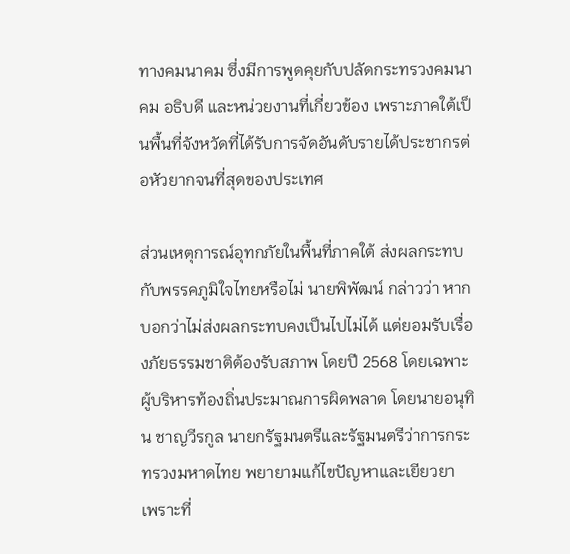ทางคมนาคม ซึ่งมีการพูดคุยกับปลัดกระทรวงคมนาคม อธิบดี และหน่วยงานที่เกี่ยวข้อง เพราะภาคใต้เป็นพื้นที่จังหวัดที่ได้รับการจัดอันดับรายได้ประชากรต่อหัวยากจนที่สุดของประเทศ

ส่วนเหตุการณ์อุทกภัยในพื้นที่ภาคใต้ ส่งผลกระทบกับพรรคภูมิใจไทยหรือไม่ นายพิพัฒน์ กล่าวว่า หากบอกว่าไม่ส่งผลกระทบคงเป็นไปไม่ได้ แต่ยอมรับเรื่องภัยธรรมชาติต้องรับสภาพ โดยปี 2568 โดยเฉพาะผู้บริหารท้องถิ่นประมาณการผิดพลาด โดยนายอนุทิน ชาญวีรกูล นายกรัฐมนตรีและรัฐมนตรีว่าการกระทรวงมหาดไทย พยายามแก้ไขปัญหาและเยียวยา เพราะที่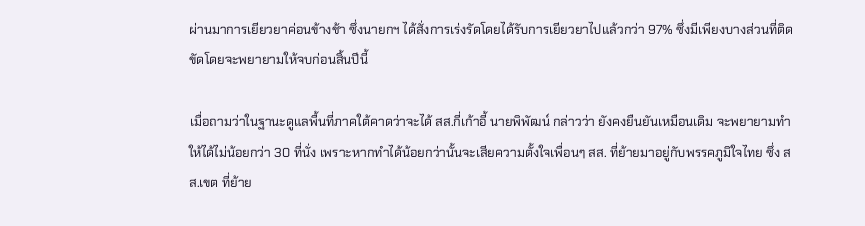ผ่านมาการเยียวยาค่อนข้างช้า ซึ่งนายกฯ ได้สั่งการเร่งรัดโดยได้รับการเยียวยาไปแล้วกว่า 97% ซึ่งมีเพียงบางส่วนที่ติดขัดโดยจะพยายามให้จบก่อนสิ้นปีนี้

เมื่อถามว่าในฐานะดูแลพื้นที่ภาคใต้คาดว่าจะได้ สส.กี่เก้าอี้ นายพิพัฒน์ กล่าวว่า ยังคงยืนยันเหมือนเดิม จะพยายามทำให้ได้ไม่น้อยกว่า 30 ที่นั่ง เพราะหากทำได้น้อยกว่านั้นจะเสียความตั้งใจเพื่อนๆ สส. ที่ย้ายมาอยู่กับพรรคภูมิใจไทย ซึ่ง สส.เขต ที่ย้าย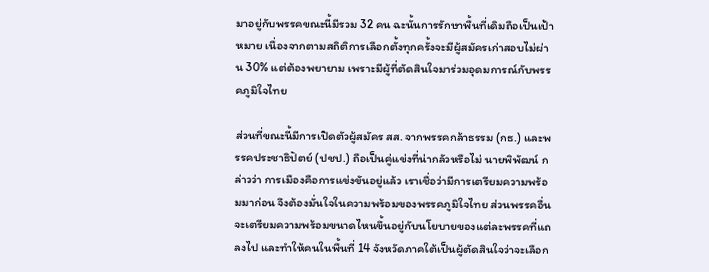มาอยู่กับพรรคขณะนี้มีรวม 32 คน ฉะนั้นการรักษาพื้นที่เดิมถือเป็นเป้าหมาย เนื่องจากตามสถิติการเลือกตั้งทุกครั้งจะมีผู้สมัครเก่าสอบไม่ผ่าน 30% แต่ต้องพยายาม เพราะมีผู้ที่ตัดสินใจมาร่วมอุดมการณ์กับพรรคภูมิใจไทย

ส่วนที่ขณะนี้มีการเปิดตัวผู้สมัคร สส. จากพรรคกล้าธรรม (กธ.) และพรรคประชาธิปัตย์ (ปชป.) ถือเป็นคู่แข่งที่น่ากลัวหรือไม่ นายพิพัฒน์ กล่าวว่า การเมืองคือการแข่งขันอยู่แล้ว เราเชื่อว่ามีการเตรียมความพร้อมมาก่อน จึงต้องมั่นใจในความพร้อมของพรรคภูมิใจไทย ส่วนพรรคอื่นจะเตรียมความพร้อมขนาดไหนขึ้นอยู่กับนโยบายของแต่ละพรรคที่แถลงไป และทำให้คนในพื้นที่ 14 จังหวัดภาคใต้เป็นผู้ตัดสินใจว่าจะเลือก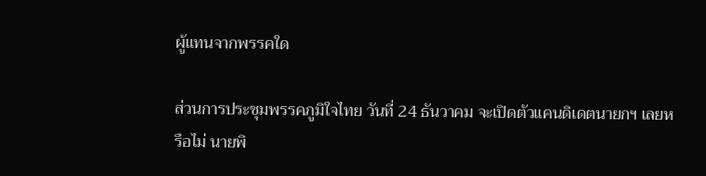ผู้แทนจากพรรคใด

ส่วนการประชุมพรรคภูมิใจไทย วันที่ 24 ธันวาคม จะเปิดตัวแคนดิเดตนายกฯ เลยหรือไม่ นายพิ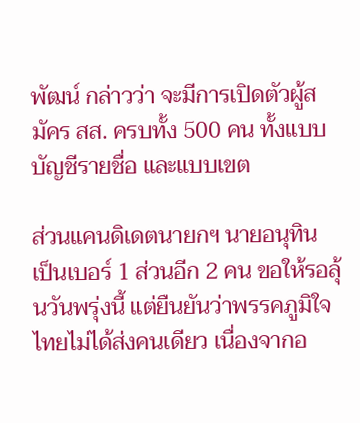พัฒน์ กล่าวว่า จะมีการเปิดตัวผู้สมัคร สส. ครบทั้ง 500 คน ทั้งแบบบัญชีรายชื่อ และแบบเขต

ส่วนแคนดิเดตนายกฯ นายอนุทิน เป็นเบอร์ 1 ส่วนอีก 2 คน ขอให้รอลุ้นวันพรุ่งนี้ แต่ยืนยันว่าพรรคภูมิใจไทยไม่ได้ส่งคนเดียว เนื่องจากอ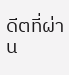ดีตที่ผ่าน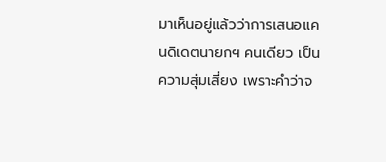มาเห็นอยู่แล้วว่าการเสนอแคนดิเดตนายกฯ คนเดียว เป็นความสุ่มเสี่ยง เพราะคำว่าจ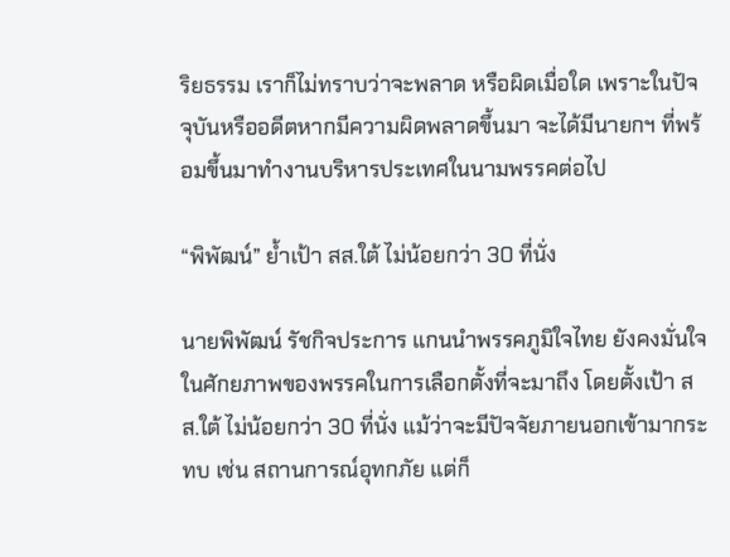ริยธรรม เราก็ไม่ทราบว่าจะพลาด หรือผิดเมื่อใด เพราะในปัจจุบันหรืออดีตหากมีความผิดพลาดขึ้นมา จะได้มีนายกฯ ที่พร้อมขึ้นมาทำงานบริหารประเทศในนามพรรคต่อไป

“พิพัฒน์” ย้ำเป้า สส.ใต้ ไม่น้อยกว่า 30 ที่นั่ง

นายพิพัฒน์ รัชกิจประการ แกนนำพรรคภูมิใจไทย ยังคงมั่นใจในศักยภาพของพรรคในการเลือกตั้งที่จะมาถึง โดยตั้งเป้า สส.ใต้ ไม่น้อยกว่า 30 ที่นั่ง แม้ว่าจะมีปัจจัยภายนอกเข้ามากระทบ เช่น สถานการณ์อุทกภัย แต่ก็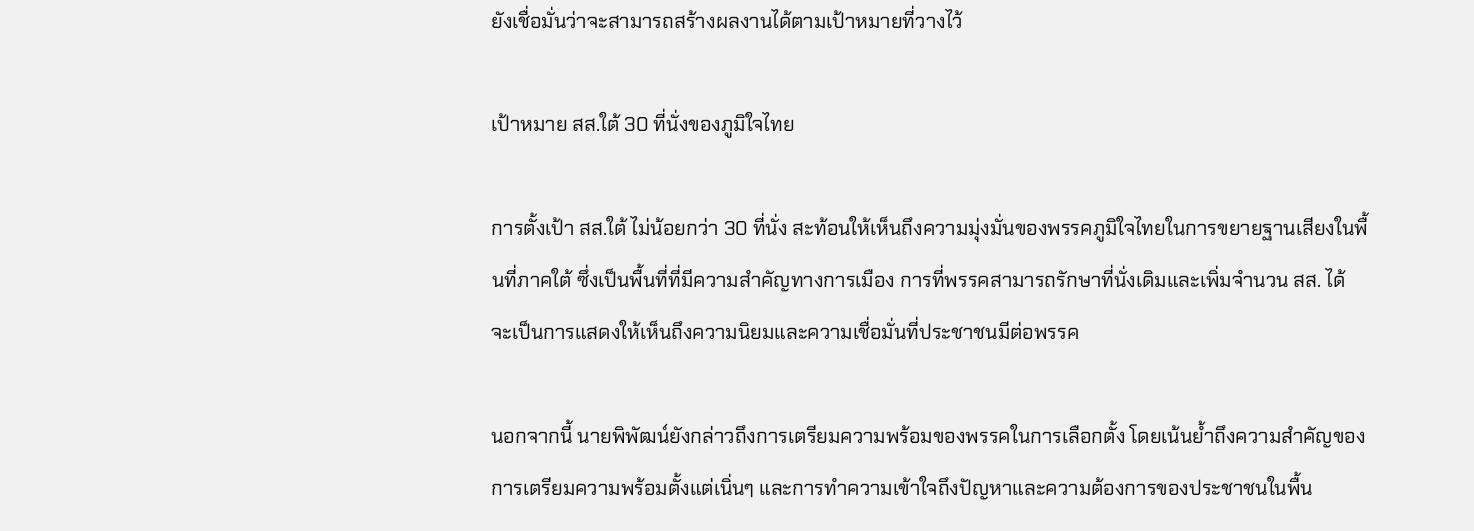ยังเชื่อมั่นว่าจะสามารถสร้างผลงานได้ตามเป้าหมายที่วางไว้

เป้าหมาย สส.ใต้ 30 ที่นั่งของภูมิใจไทย

การตั้งเป้า สส.ใต้ ไม่น้อยกว่า 30 ที่นั่ง สะท้อนให้เห็นถึงความมุ่งมั่นของพรรคภูมิใจไทยในการขยายฐานเสียงในพื้นที่ภาคใต้ ซึ่งเป็นพื้นที่ที่มีความสำคัญทางการเมือง การที่พรรคสามารถรักษาที่นั่งเดิมและเพิ่มจำนวน สส. ได้ จะเป็นการแสดงให้เห็นถึงความนิยมและความเชื่อมั่นที่ประชาชนมีต่อพรรค

นอกจากนี้ นายพิพัฒน์ยังกล่าวถึงการเตรียมความพร้อมของพรรคในการเลือกตั้ง โดยเน้นย้ำถึงความสำคัญของการเตรียมความพร้อมตั้งแต่เนิ่นๆ และการทำความเข้าใจถึงปัญหาและความต้องการของประชาชนในพื้น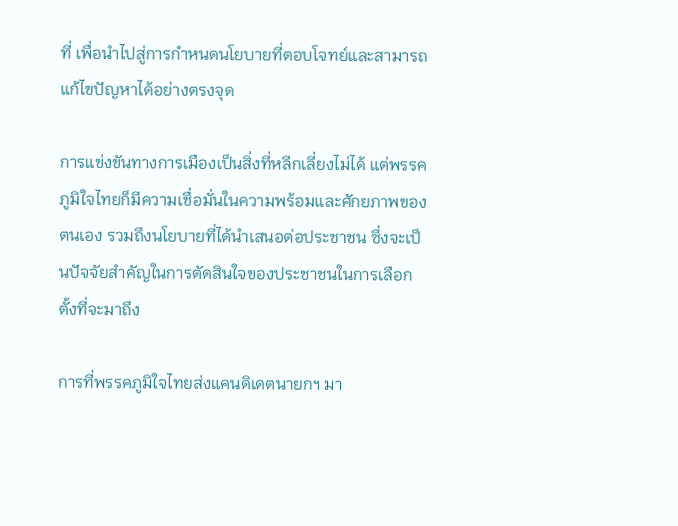ที่ เพื่อนำไปสู่การกำหนดนโยบายที่ตอบโจทย์และสามารถแก้ไขปัญหาได้อย่างตรงจุด

การแข่งขันทางการเมืองเป็นสิ่งที่หลีกเลี่ยงไม่ได้ แต่พรรคภูมิใจไทยก็มีความเชื่อมั่นในความพร้อมและศักยภาพของตนเอง รวมถึงนโยบายที่ได้นำเสนอต่อประชาชน ซึ่งจะเป็นปัจจัยสำคัญในการตัดสินใจของประชาชนในการเลือกตั้งที่จะมาถึง

การที่พรรคภูมิใจไทยส่งแคนดิเดตนายกฯ มา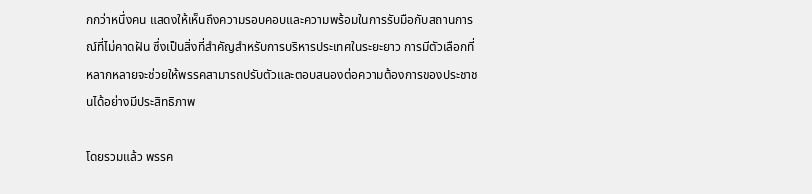กกว่าหนึ่งคน แสดงให้เห็นถึงความรอบคอบและความพร้อมในการรับมือกับสถานการณ์ที่ไม่คาดฝัน ซึ่งเป็นสิ่งที่สำคัญสำหรับการบริหารประเทศในระยะยาว การมีตัวเลือกที่หลากหลายจะช่วยให้พรรคสามารถปรับตัวและตอบสนองต่อความต้องการของประชาชนได้อย่างมีประสิทธิภาพ

โดยรวมแล้ว พรรค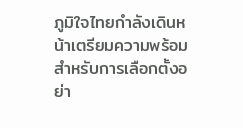ภูมิใจไทยกำลังเดินหน้าเตรียมความพร้อมสำหรับการเลือกตั้งอย่า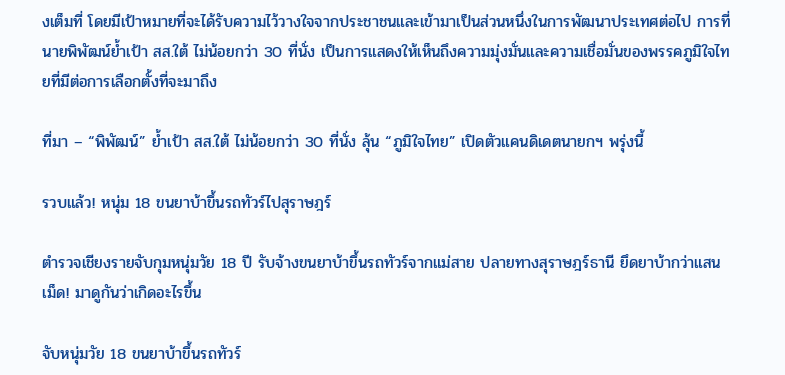งเต็มที่ โดยมีเป้าหมายที่จะได้รับความไว้วางใจจากประชาชนและเข้ามาเป็นส่วนหนึ่งในการพัฒนาประเทศต่อไป การที่นายพิพัฒน์ย้ำเป้า สส.ใต้ ไม่น้อยกว่า 30 ที่นั่ง เป็นการแสดงให้เห็นถึงความมุ่งมั่นและความเชื่อมั่นของพรรคภูมิใจไทยที่มีต่อการเลือกตั้งที่จะมาถึง

ที่มา – “พิพัฒน์” ย้ำเป้า สส.ใต้ ไม่น้อยกว่า 30 ที่นั่ง ลุ้น “ภูมิใจไทย” เปิดตัวแคนดิเดตนายกฯ พรุ่งนี้

รวบแล้ว! หนุ่ม 18 ขนยาบ้าขึ้นรถทัวร์ไปสุราษฎร์

ตำรวจเชียงรายจับกุมหนุ่มวัย 18 ปี รับจ้างขนยาบ้าขึ้นรถทัวร์จากแม่สาย ปลายทางสุราษฎร์ธานี ยึดยาบ้ากว่าแสนเม็ด! มาดูกันว่าเกิดอะไรขึ้น

จับหนุ่มวัย 18 ขนยาบ้าขึ้นรถทัวร์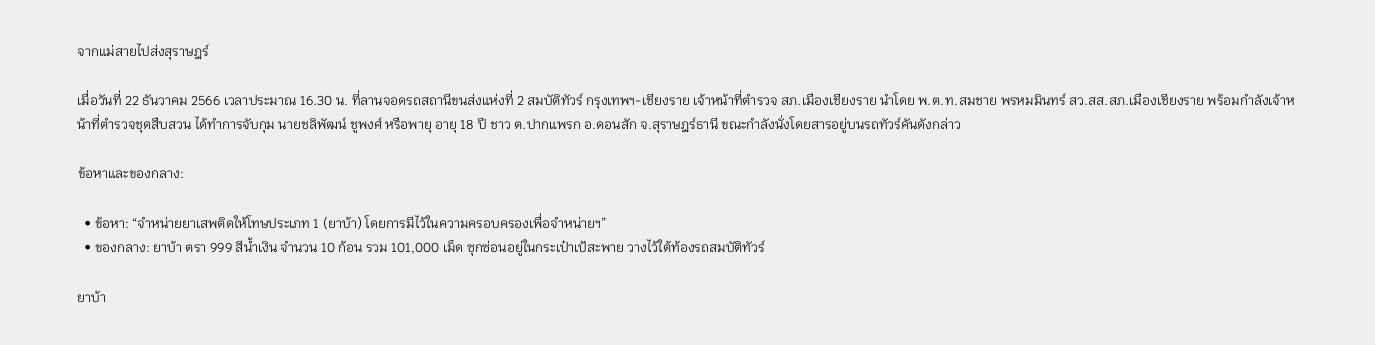จากแม่สายไปส่งสุราษฎร์

เมื่อวันที่ 22 ธันวาคม 2566 เวลาประมาณ 16.30 น. ที่ลานจอดรถสถานีขนส่งแห่งที่ 2 สมบัติทัวร์ กรุงเทพฯ-เชียงราย เจ้าหน้าที่ตำรวจ สภ.เมืองเชียงราย นำโดย พ.ต.ท.สมชาย พรหมมินทร์ สว.สส.สภ.เมืองเชียงราย พร้อมกำลังเจ้าหน้าที่ตำรวจชุดสืบสวน ได้ทำการจับกุม นายชลิพัฒน์ ชูพงศ์ หรือพายุ อายุ 18 ปี ชาว ต.ปากแพรก อ.ดอนสัก จ.สุราษฎร์ธานี ขณะกำลังนั่งโดยสารอยู่บนรถทัวร์คันดังกล่าว

ข้อหาและของกลาง:

  • ข้อหา: “จำหน่ายยาเสพติดให้โทษประเภท 1 (ยาบ้า) โดยการมีไว้ในความครอบครองเพื่อจำหน่ายฯ”
  • ของกลาง: ยาบ้า ตรา 999 สีน้ำเงิน จำนวน 10 ก้อน รวม 101,000 เม็ด ซุกซ่อนอยู่ในกระเป๋าเป้สะพาย วางไว้ใต้ท้องรถสมบัติทัวร์

ยาบ้า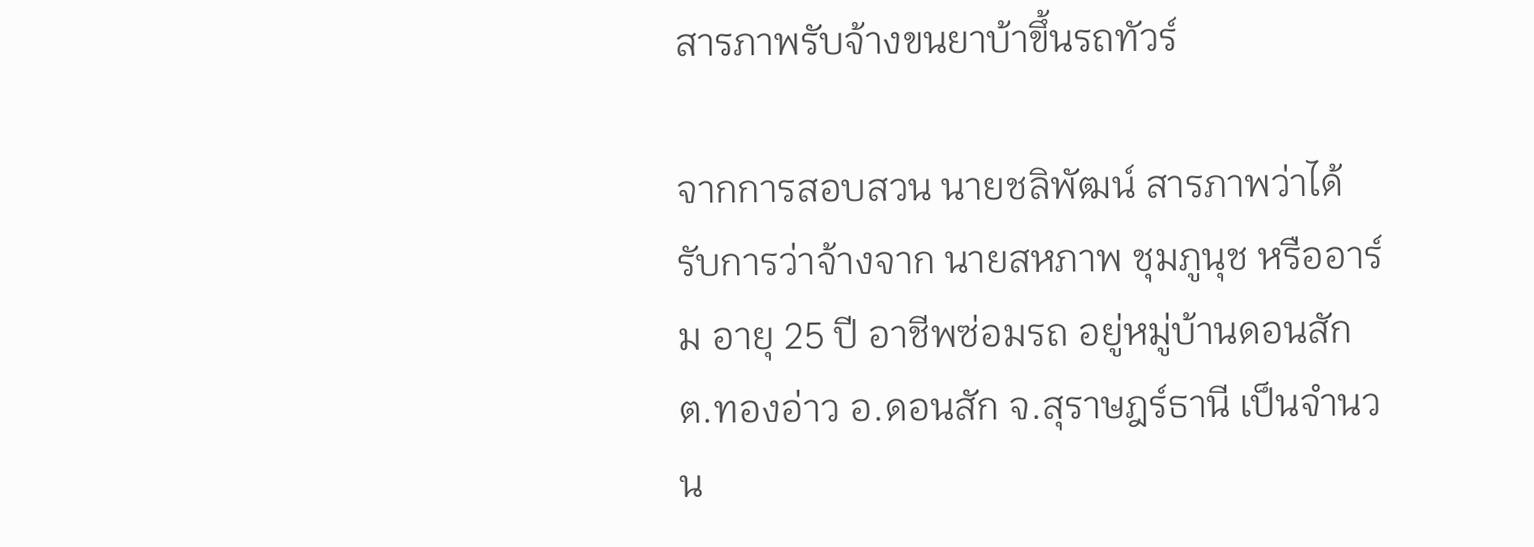สารภาพรับจ้างขนยาบ้าขึ้นรถทัวร์

จากการสอบสวน นายชลิพัฒน์ สารภาพว่าได้รับการว่าจ้างจาก นายสหภาพ ชุมภูนุช หรืออาร์ม อายุ 25 ปี อาชีพซ่อมรถ อยู่หมู่บ้านดอนสัก ต.ทองอ่าว อ.ดอนสัก จ.สุราษฎร์ธานี เป็นจำนวน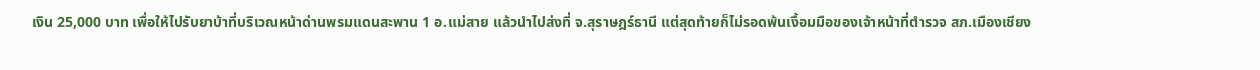เงิน 25,000 บาท เพื่อให้ไปรับยาบ้าที่บริเวณหน้าด่านพรมแดนสะพาน 1 อ.แม่สาย แล้วนำไปส่งที่ จ.สุราษฎร์ธานี แต่สุดท้ายก็ไม่รอดพ้นเงื้อมมือของเจ้าหน้าที่ตำรวจ สภ.เมืองเชียง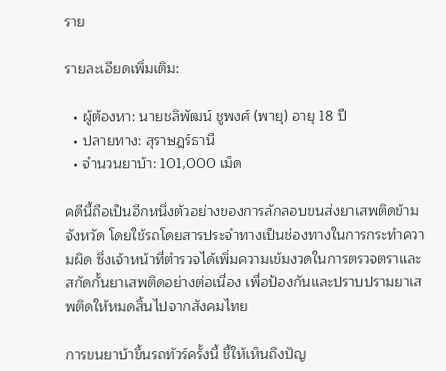ราย

รายละเอียดเพิ่มเติม:

  • ผู้ต้องหา: นายชลิพัฒน์ ชูพงศ์ (พายุ) อายุ 18 ปี
  • ปลายทาง: สุราษฎร์ธานี
  • จำนวนยาบ้า: 101,000 เม็ด

คดีนี้ถือเป็นอีกหนึ่งตัวอย่างของการลักลอบขนส่งยาเสพติดข้ามจังหวัด โดยใช้รถโดยสารประจำทางเป็นช่องทางในการกระทำความผิด ซึ่งเจ้าหน้าที่ตำรวจได้เพิ่มความเข้มงวดในการตรวจตราและสกัดกั้นยาเสพติดอย่างต่อเนื่อง เพื่อป้องกันและปราบปรามยาเสพติดให้หมดสิ้นไปจากสังคมไทย

การขนยาบ้าขึ้นรถทัวร์ครั้งนี้ ชี้ให้เห็นถึงปัญ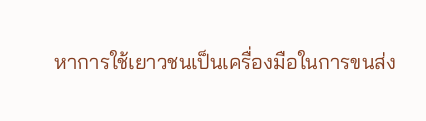หาการใช้เยาวชนเป็นเครื่องมือในการขนส่ง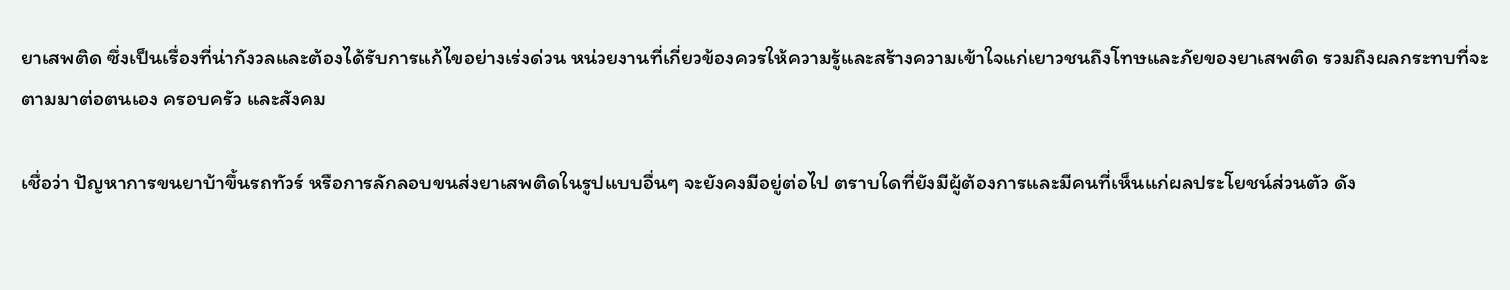ยาเสพติด ซึ่งเป็นเรื่องที่น่ากังวลและต้องได้รับการแก้ไขอย่างเร่งด่วน หน่วยงานที่เกี่ยวข้องควรให้ความรู้และสร้างความเข้าใจแก่เยาวชนถึงโทษและภัยของยาเสพติด รวมถึงผลกระทบที่จะตามมาต่อตนเอง ครอบครัว และสังคม

เชื่อว่า ปัญหาการขนยาบ้าขึ้นรถทัวร์ หรือการลักลอบขนส่งยาเสพติดในรูปแบบอื่นๆ จะยังคงมีอยู่ต่อไป ตราบใดที่ยังมีผู้ต้องการและมีคนที่เห็นแก่ผลประโยชน์ส่วนตัว ดัง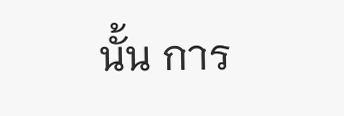นั้น การ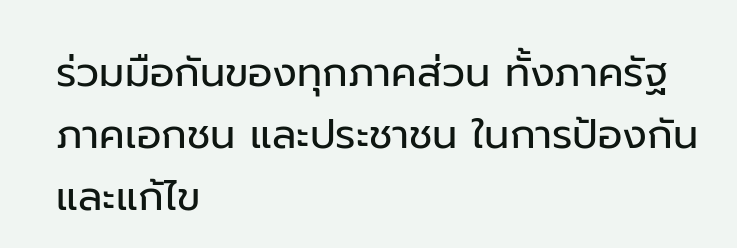ร่วมมือกันของทุกภาคส่วน ทั้งภาครัฐ ภาคเอกชน และประชาชน ในการป้องกันและแก้ไข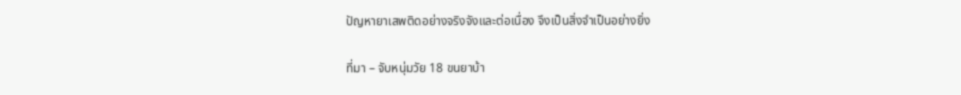ปัญหายาเสพติดอย่างจริงจังและต่อเนื่อง จึงเป็นสิ่งจำเป็นอย่างยิ่ง

ที่มา – จับหนุ่มวัย 18 ขนยาบ้า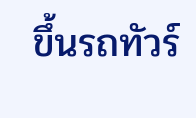ขึ้นรถทัวร์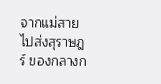จากแม่สายไปส่งสุราษฎร์ ของกลางก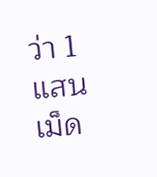ว่า 1 แสนเม็ด